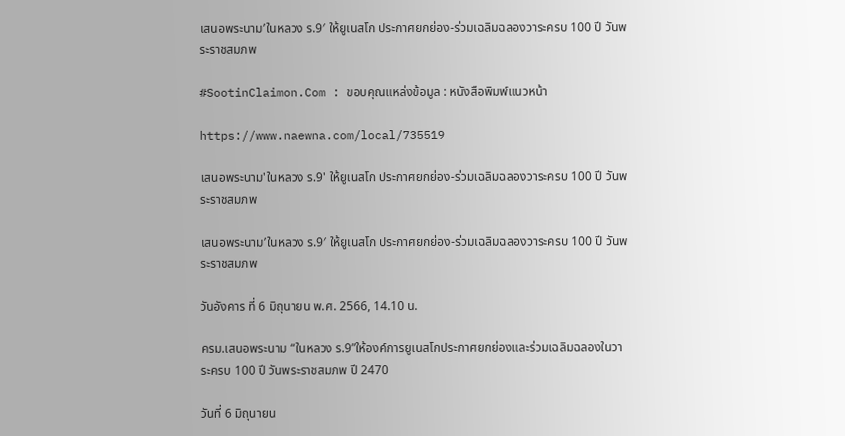เสนอพระนาม’ในหลวง ร.9′ ให้ยูเนสโก ประกาศยกย่อง-ร่วมเฉลิมฉลองวาระครบ 100 ปี วันพระราชสมภพ

#SootinClaimon.Com : ขอบคุณแหล่งข้อมูล : หนังสือพิมพ์แนวหน้า

https://www.naewna.com/local/735519

เสนอพระนาม'ในหลวง ร.9' ให้ยูเนสโก ประกาศยกย่อง-ร่วมเฉลิมฉลองวาระครบ 100 ปี วันพระราชสมภพ

เสนอพระนาม’ในหลวง ร.9′ ให้ยูเนสโก ประกาศยกย่อง-ร่วมเฉลิมฉลองวาระครบ 100 ปี วันพระราชสมภพ

วันอังคาร ที่ 6 มิถุนายน พ.ศ. 2566, 14.10 น.

ครม.เสนอพระนาม “ในหลวง ร.9”ให้องค์การยูเนสโกประกาศยกย่องและร่วมเฉลิมฉลองในวาระครบ 100 ปี วันพระราชสมภพ ปี 2470

วันที่ 6 มิถุนายน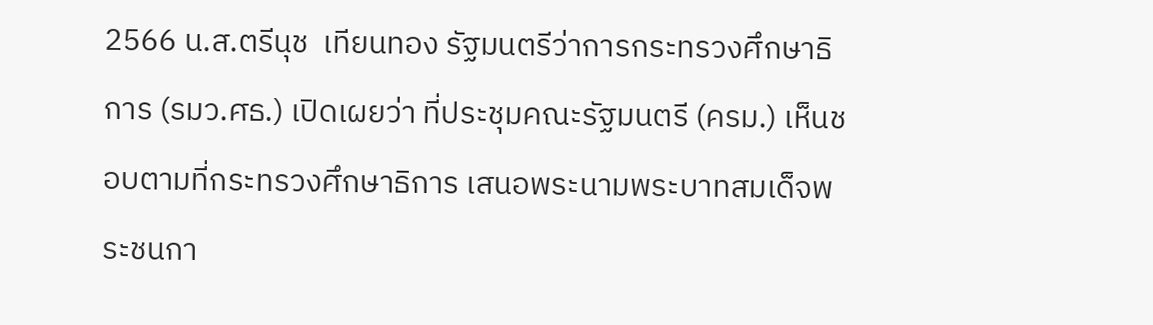2566 น.ส.ตรีนุช  เทียนทอง รัฐมนตรีว่าการกระทรวงศึกษาธิการ (รมว.ศธ.) เปิดเผยว่า ที่ประชุมคณะรัฐมนตรี (ครม.) เห็นชอบตามที่กระทรวงศึกษาธิการ เสนอพระนามพระบาทสมเด็จพระชนกา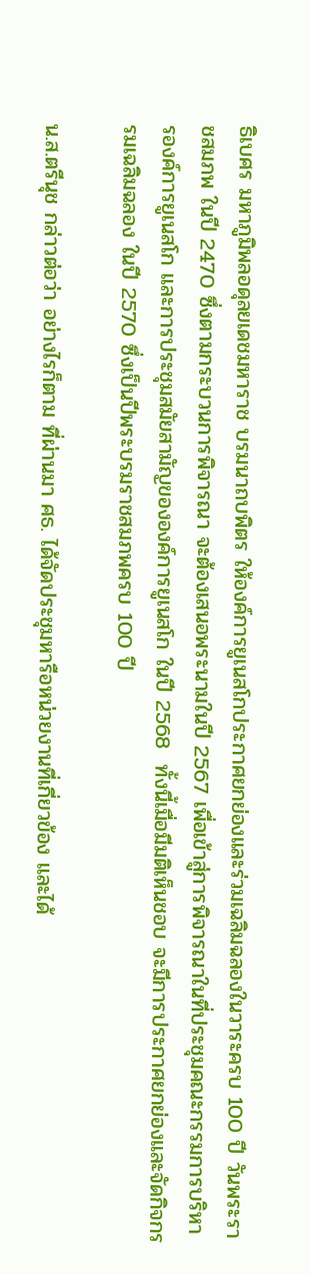ธิเบศร มหาภูมิพลอดุลยเดชมหาราช บรมนาถบพิตร ให้องค์การยูเนสโกประกาศยกย่องและร่วมเฉลิมฉลองในวาระครบ 100 ปี วันพระราชสมภพ ในปี 2470 ซึ่งตามกระบวนการพิจารณา จะต้องเสนอพระนามในปี 2567 เพื่อเข้าสู่การพิจารณาในที่ประชุมคณะกรรมการบริหารองค์การยูเนสโก และการประชุมสมัยสามัญขององค์การยูเนสโก ในปี 2568  ทั้งนี้เมื่อมีมติเห็นชอบ จะมีการประกาศยกย่องและจัดกิจกรรมเฉลิมฉลอง ในปี 2570 ซึ่งเป็นปีพระบรมราชสมภพครบ 100 ปี

น.ส.ตรีนุช กล่าวต่อว่า อย่างไรก็ตาม ที่ผ่านมา ศธ. ได้จัดประชุมหารือหน่วยงานที่เกี่ยวข้อง และได้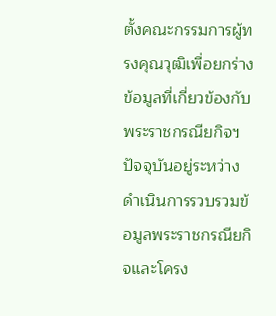ตั้งคณะกรรมการผู้ทรงคุณวุฒิเพื่อยกร่างข้อมูลที่เกี่ยวข้องกับพระราชกรณียกิจฯ  ปัจจุบันอยู่ระหว่างดำเนินการรวบรวมข้อมูลพระราชกรณียกิจและโครง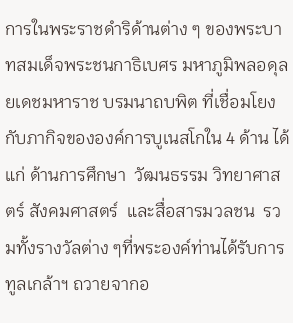การในพระราชดำริด้านต่าง ๆ ของพระบาทสมเด็จพระชนกาธิเบศร มหาภูมิพลอดุลยเดชมหาราช บรมนาถบพิต ที่เชื่อมโยงกับภากิจขององค์การบูเนสโกใน 4 ด้าน ได้แก่ ด้านการศึกษา  วัฒนธรรม วิทยาศาสตร์ สังคมศาสตร์  และสื่อสารมวลชน  รวมทั้งรางวัลต่าง ๆที่พระองค์ท่านได้รับการทูลเกล้าฯ ถวายจากอ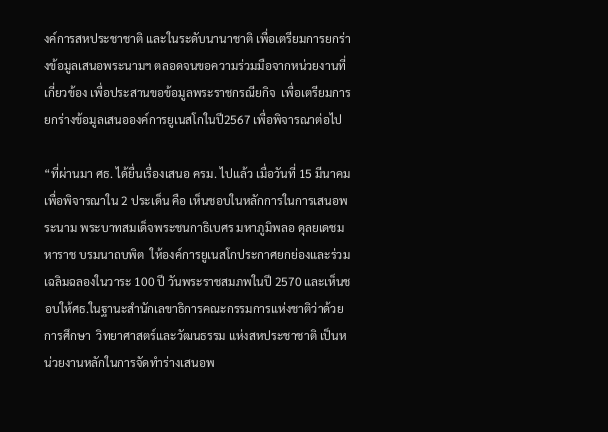งค์การสหประชาชาติ และในระดับนานาชาติ เพื่อเตรียมการยกร่างข้อมูลเสนอพระนามฯ ตลอดจนขอความร่วมมือจากหน่วยงานที่เกี่ยวข้อง เพื่อประสานขอข้อมูลพระราชกรณียกิจ  เพื่อเตรียมการยกร่างข้อมูลเสนอองค์การยูเนสโกในปี2567 เพื่อพิจารณาต่อไป

“ที่ผ่านมา ศธ. ได้ยื่นเรื่องเสนอ ครม. ไปแล้ว เมื่อวันที่ 15 มีนาคม เพื่อพิจารณาใน 2 ประเด็น คือ เห็นชอบในหลักการในการเสนอพระนาม พระบาทสมเด็จพระชนกาธิเบศร มหาภูมิพลอ ดุลยเดชมหาราช บรมนาถบพิต  ให้องค์การยูเนสโกประกาศยกย่องและร่วมเฉลิมฉลองในวาระ 100 ปี วันพระราชสมภพในปี 2570 และเห็นชอบให้ศธ.ในฐานะสำนักเลขาธิการคณะกรรมการแห่งชาติว่าด้วยการศึกษา  วิทยาศาสตร์และวัฒนธรรม แห่งสหประชาชาติ เป็นหน่วยงานหลักในการจัดทำร่างเสนอพ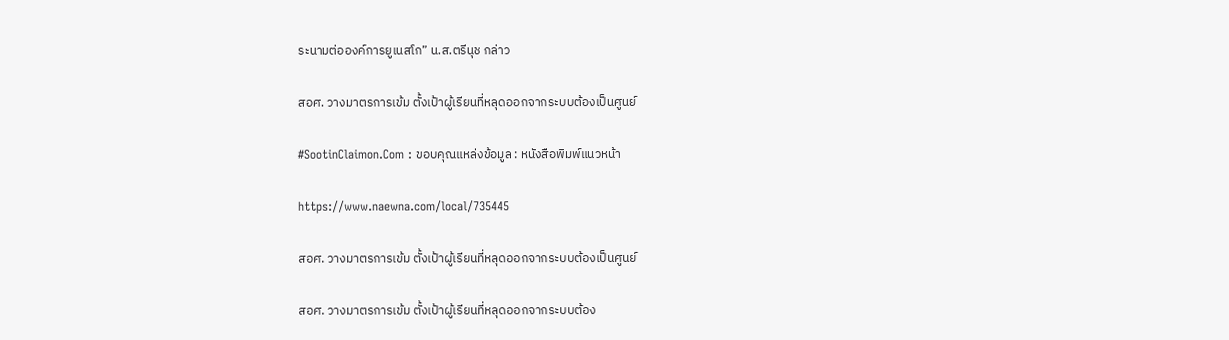ระนามต่อองค์การยูเนสโก” น.ส.ตรีนุช กล่าว

สอศ. วางมาตรการเข้ม ตั้งเป้าผู้เรียนที่หลุดออกจากระบบต้องเป็นศูนย์

#SootinClaimon.Com : ขอบคุณแหล่งข้อมูล : หนังสือพิมพ์แนวหน้า

https://www.naewna.com/local/735445

สอศ. วางมาตรการเข้ม ตั้งเป้าผู้เรียนที่หลุดออกจากระบบต้องเป็นศูนย์

สอศ. วางมาตรการเข้ม ตั้งเป้าผู้เรียนที่หลุดออกจากระบบต้อง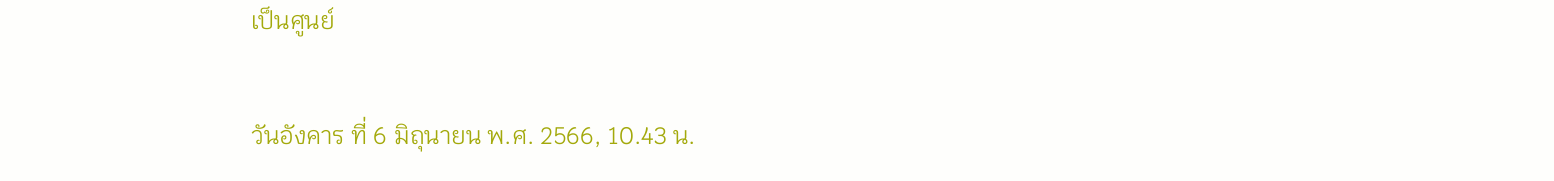เป็นศูนย์

วันอังคาร ที่ 6 มิถุนายน พ.ศ. 2566, 10.43 น.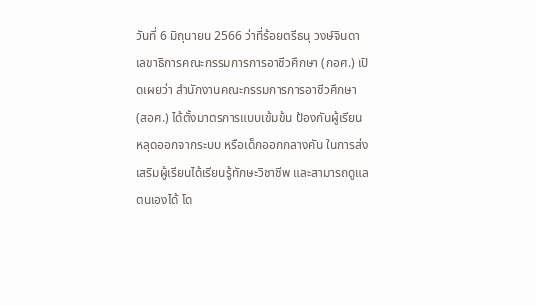วันที่ 6 มิถุนายน 2566 ว่าที่ร้อยตรีธนุ วงษ์จินดา เลขาธิการคณะกรรมการการอาชีวศึกษา (กอศ.) เปิดเผยว่า สำนักงานคณะกรรมการการอาชีวศึกษา (สอศ.) ได้ตั้งมาตรการแบบเข้มข้น ป้องกันผู้เรียนหลุดออกจากระบบ หรือเด็กออกกลางคัน ในการส่งเสริมผู้เรียนได้เรียนรู้ทักษะวิชาชีพ และสามารถดูแลตนเองได้ โด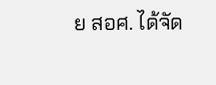ย สอศ. ได้จัด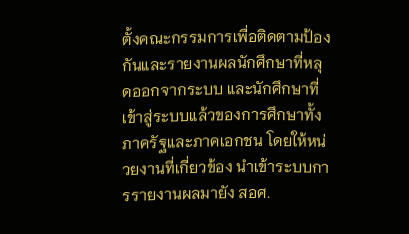ตั้งคณะกรรมการเพื่อติดตามป้องกันและรายงานผลนักศึกษาที่หลุดออกจากระบบ และนักศึกษาที่เข้าสู่ระบบแล้วของการศึกษาทั้งภาครัฐและภาคเอกชน โดยให้หน่วยงานที่เกี่ยวข้อง นำเข้าระบบการรายงานผลมายัง สอศ.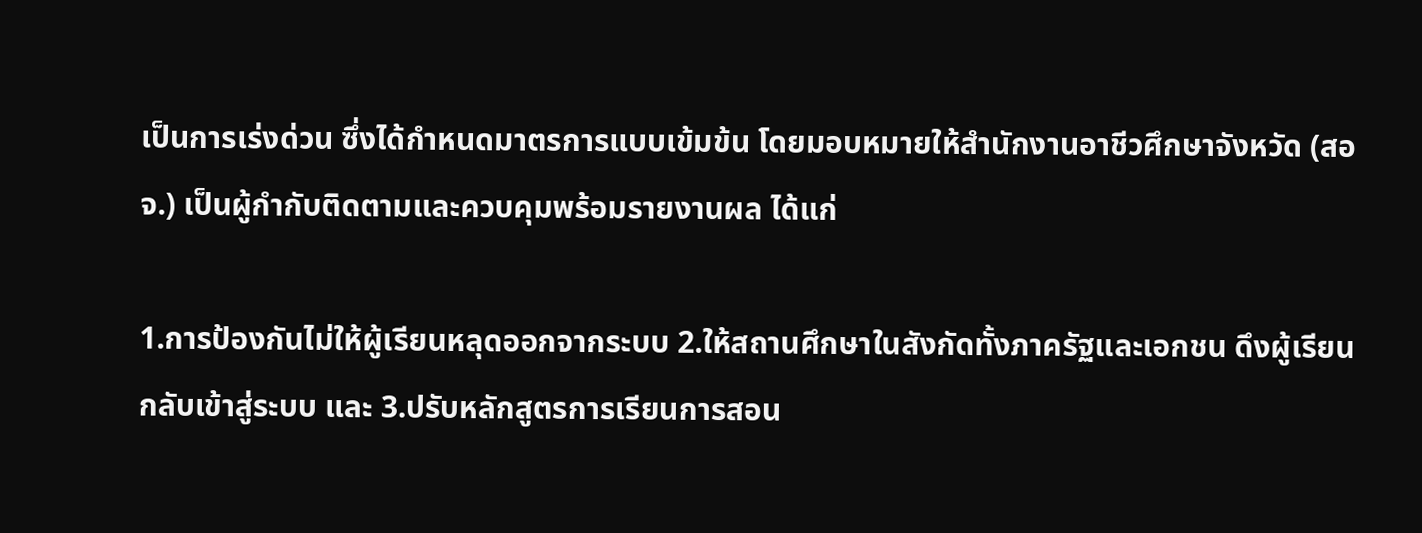เป็นการเร่งด่วน ซึ่งได้กำหนดมาตรการแบบเข้มข้น โดยมอบหมายให้สำนักงานอาชีวศึกษาจังหวัด (สอจ.) เป็นผู้กำกับติดตามและควบคุมพร้อมรายงานผล ได้แก่

1.การป้องกันไม่ให้ผู้เรียนหลุดออกจากระบบ 2.ให้สถานศึกษาในสังกัดทั้งภาครัฐและเอกชน ดึงผู้เรียนกลับเข้าสู่ระบบ และ 3.ปรับหลักสูตรการเรียนการสอน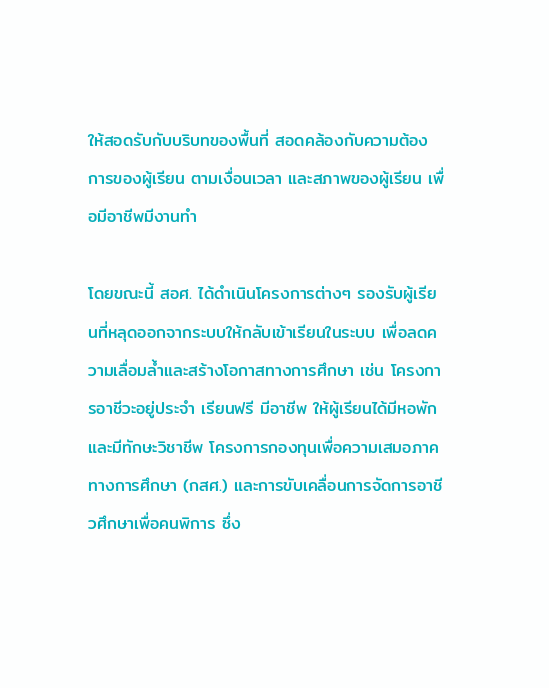ให้สอดรับกับบริบทของพื้นที่ สอดคล้องกับความต้องการของผู้เรียน ตามเงื่อนเวลา และสภาพของผู้เรียน เพื่อมีอาชีพมีงานทำ

โดยขณะนี้ สอศ. ได้ดำเนินโครงการต่างๆ รองรับผู้เรียนที่หลุดออกจากระบบให้กลับเข้าเรียนในระบบ เพื่อลดความเลื่อมล้ำและสร้างโอกาสทางการศึกษา เช่น โครงการอาชีวะอยู่ประจำ เรียนฟรี มีอาชีพ ให้ผู้เรียนได้มีหอพักและมีทักษะวิชาชีพ โครงการกองทุนเพื่อความเสมอภาคทางการศึกษา (กสศ.) และการขับเคลื่อนการจัดการอาชีวศึกษาเพื่อคนพิการ ซึ่ง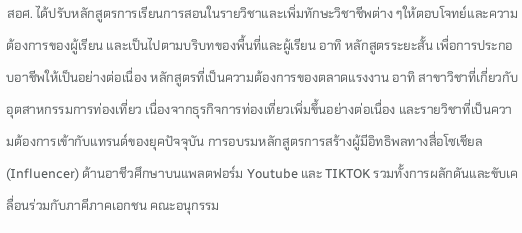สอศ. ได้ปรับหลักสูตรการเรียนการสอนในรายวิชาและเพิ่มทักษะวิชาชีพต่าง ๆให้ตอบโจทย์และความต้องการของผู้เรียน และเป็นไปตามบริบทของพื้นที่และผู้เรียน อาทิ หลักสูตรระยะสั้น เพื่อการประกอบอาชีพให้เป็นอย่างต่อเนื่อง หลักสูตรที่เป็นความต้องการของตลาดแรงงาน อาทิ สาขาวิชาที่เกี่ยวกับอุตสาหกรรมการท่องเที่ยว เนื่องจากธุรกิจการท่องเที่ยวเพิ่มขึ้นอย่างต่อเนื่อง และรายวิชาที่เป็นความต้องการเข้ากับแทรนด์ของยุคปัจจุบัน การอบรมหลักสูตรการสร้างผู้มีอิทธิพลทางสื่อโซเชียล (Influencer) ด้านอาชีวศึกษาบนแพลตฟอร์ม Youtube และ TIKTOK รวมทั้งการผลักดันและขับเคลื่อนร่วมกับภาคีภาคเอกชน คณะอนุกรรม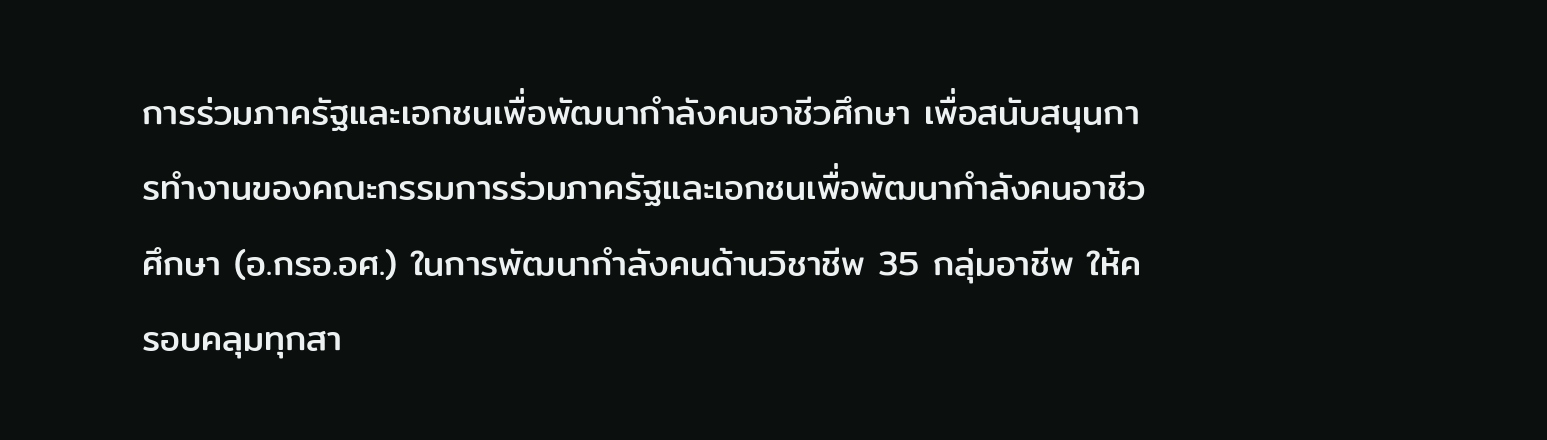การร่วมภาครัฐและเอกชนเพื่อพัฒนากำลังคนอาชีวศึกษา เพื่อสนับสนุนการทำงานของคณะกรรมการร่วมภาครัฐและเอกชนเพื่อพัฒนากำลังคนอาชีวศึกษา (อ.กรอ.อศ.) ในการพัฒนากำลังคนด้านวิชาชีพ 35 กลุ่มอาชีพ ให้ครอบคลุมทุกสา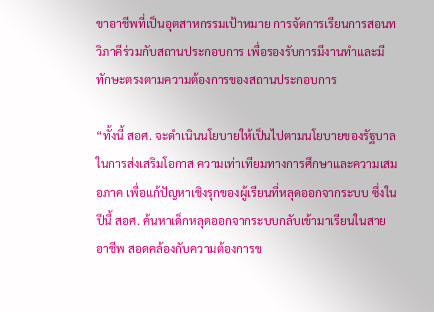ขาอาชีพที่เป็นอุตสาหกรรมเป้าหมาย การจัดการเรียนการสอนทวิภาคีร่วมกับสถานประกอบการ เพื่อรองรับการมีงานทำและมีทักษะตรงตามความต้องการของสถานประกอบการ

“ทั้งนี้ สอศ. จะดำเนินนโยบายให้เป็นไปตามนโยบายของรัฐบาลในการส่งเสริมโอกาส ความเท่าเทียมทางการศึกษาและความเสมอภาค เพื่อแก้ปัญหาเชิงรุกของผู้เรียนที่หลุดออกจากระบบ ซึ่งในปีนี้ สอศ. ค้นหาเด็กหลุดออกจากระบบกลับเข้ามาเรียนในสายอาชีพ สอดคล้องกับความต้องการข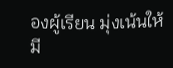องผู้เรียน มุ่งเน้นให้มี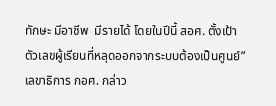ทักษะ มีอาชีพ  มีรายได้ โดยในปีนี้ สอศ. ตั้งเป้าตัวเลขผู้เรียนที่หลุดออกจากระบบต้องเป็นศูนย์” เลขาธิการ กอศ. กล่าว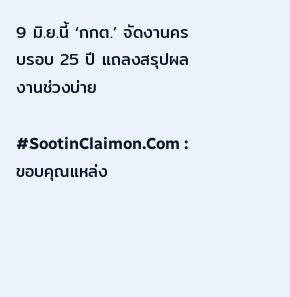9 มิ.ย.นี้ ‘กกต.’ จัดงานครบรอบ 25 ปี แถลงสรุปผลงานช่วงบ่าย

#SootinClaimon.Com : ขอบคุณแหล่ง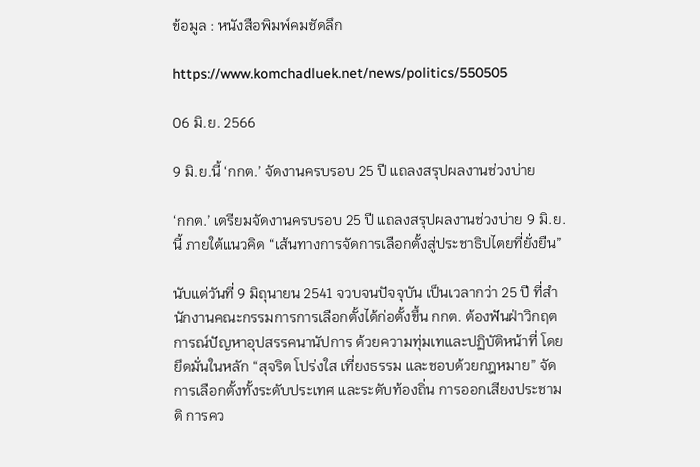ข้อมูล : หนังสือพิมพ์คมชัดลึก

https://www.komchadluek.net/news/politics/550505

06 มิ.ย. 2566

9 มิ.ย.นี้ ‘กกต.’ จัดงานครบรอบ 25 ปี แถลงสรุปผลงานช่วงบ่าย

‘กกต.’ เตรียมจัดงานครบรอบ 25 ปี แถลงสรุปผลงานช่วงบ่าย 9 มิ.ย.นี้ ภายใต้แนวคิด “เส้นทางการจัดการเลือกตั้งสู่ประชาธิปไตยที่ยั่งยืน”

นับแต่วันที่ 9 มิถุนายน 2541 จวบจนปัจจุบัน เป็นเวลากว่า 25 ปี ที่สำนักงานคณะกรรมการการเลือกตั้งได้ก่อตั้งขึ้น กกต. ต้องฟันฝ่าวิกฤตการณ์ปัญหาอุปสรรคนานัปการ ด้วยความทุ่มเทและปฏิบัติหน้าที่ โดยยึดมั่นในหลัก “สุจริต โปร่งใส เที่ยงธรรม และชอบด้วยกฎหมาย” จัดการเลือกตั้งทั้งระดับประเทศ และระดับท้องถิ่น การออกเสียงประชามติ การคว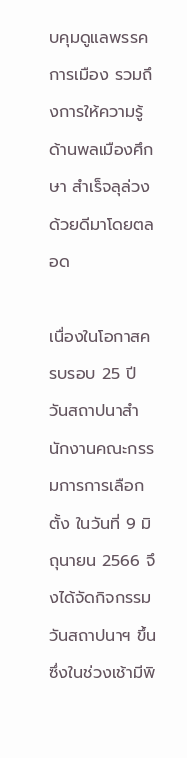บคุมดูแลพรรคการเมือง รวมถึงการให้ความรู้ด้านพลเมืองศึกษา สำเร็จลุล่วงด้วยดีมาโดยตลอด

เนื่องในโอกาสครบรอบ 25 ปี วันสถาปนาสำนักงานคณะกรรมการการเลือกตั้ง ในวันที่ 9 มิถุนายน 2566 จึงได้จัดกิจกรรมวันสถาปนาฯ ขึ้น ซึ่งในช่วงเช้ามีพิ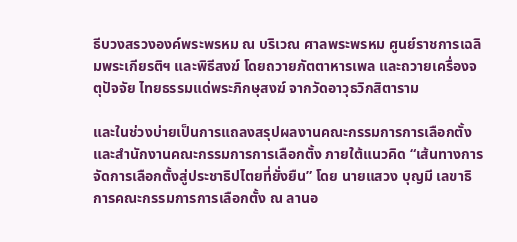ธีบวงสรวงองค์พระพรหม ณ บริเวณ ศาลพระพรหม ศูนย์ราชการเฉลิมพระเกียรติฯ และพิธีสงฆ์ โดยถวายภัตตาหารเพล และถวายเครื่องจตุปัจจัย ไทยธรรมแด่พระภิกษุสงฆ์ จากวัดอาวุธวิกสิตาราม

และในช่วงบ่ายเป็นการแถลงสรุปผลงานคณะกรรมการการเลือกตั้งและสำนักงานคณะกรรมการการเลือกตั้ง ภายใต้แนวคิด “เส้นทางการจัดการเลือกตั้งสู่ประชาธิปไตยที่ยั่งยืน” โดย นายแสวง บุญมี เลขาธิการคณะกรรมการการเลือกตั้ง ณ ลานอ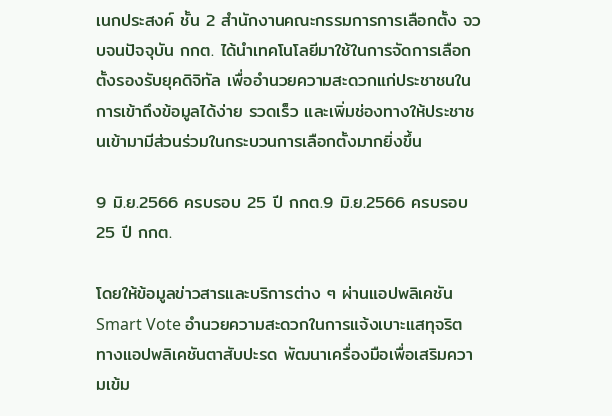เนกประสงค์ ชั้น 2 สำนักงานคณะกรรมการการเลือกตั้ง จวบจนปัจจุบัน กกต. ได้นำเทคโนโลยีมาใช้ในการจัดการเลือกตั้งรองรับยุคดิจิทัล เพื่ออำนวยความสะดวกแก่ประชาชนในการเข้าถึงข้อมูลได้ง่าย รวดเร็ว และเพิ่มช่องทางให้ประชาชนเข้ามามีส่วนร่วมในกระบวนการเลือกตั้งมากยิ่งขึ้น

9 มิ.ย.2566 ครบรอบ 25 ปี กกต.9 มิ.ย.2566 ครบรอบ 25 ปี กกต.

โดยให้ข้อมูลข่าวสารและบริการต่าง ๆ ผ่านแอปพลิเคชัน Smart Vote อำนวยความสะดวกในการแจ้งเบาะแสทุจริต ทางแอปพลิเคชันตาสับปะรด พัฒนาเครื่องมือเพื่อเสริมความเข้ม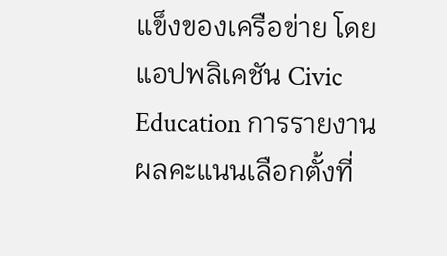แข็งของเครือข่าย โดยแอปพลิเคชัน Civic Education การรายงานผลคะแนนเลือกตั้งที่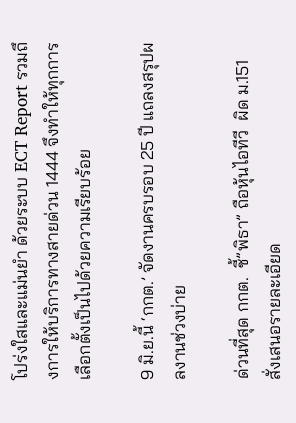โปร่งใสและแม่นยำ ด้วยระบบ ECT Report รวมถึงการให้บริการทางสายด่วน 1444 จึงทำให้ทุกการเลือกตั้งเป็นไปด้วยความเรียบร้อย

9 มิ.ย.นี้ ‘กกต.’ จัดงานครบรอบ 25 ปี แถลงสรุปผลงานช่วงบ่าย

ด่วนที่สุด กกต.  ชี้”พิธา” ถือหุ้นไอทีวี  ผิด ม.151 สั่งเสนอรายละเอียด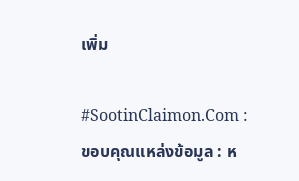เพิ่ม

#SootinClaimon.Com : ขอบคุณแหล่งข้อมูล : ห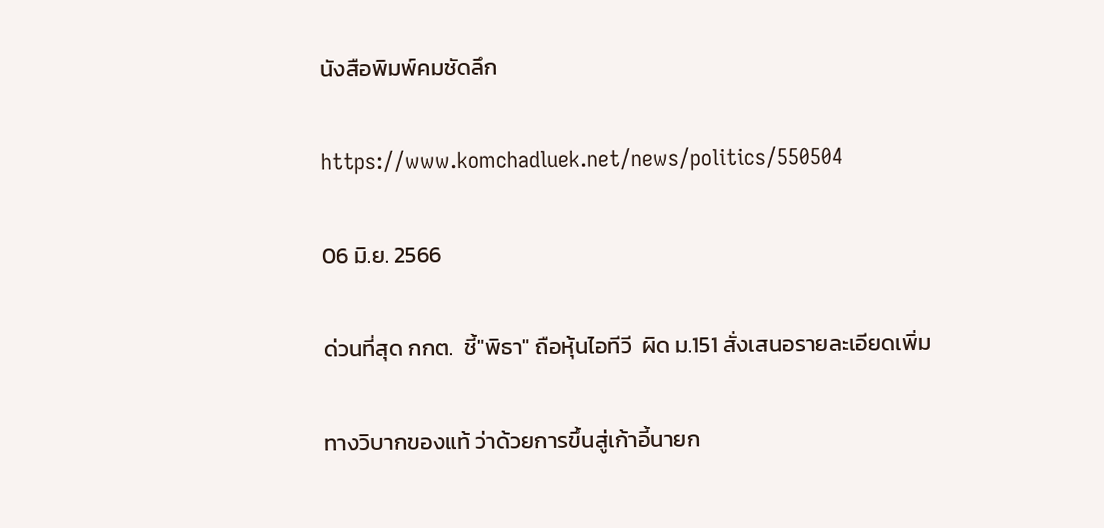นังสือพิมพ์คมชัดลึก

https://www.komchadluek.net/news/politics/550504

06 มิ.ย. 2566

ด่วนที่สุด กกต.  ชี้"พิธา" ถือหุ้นไอทีวี  ผิด ม.151 สั่งเสนอรายละเอียดเพิ่ม

ทางวิบากของแท้ ว่าด้วยการขึ้นสู่เก้าอี้นายก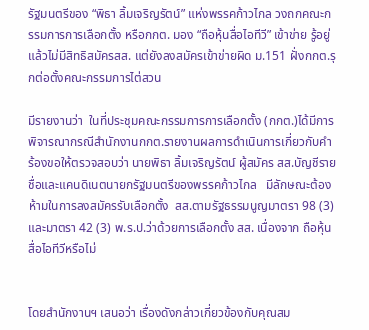รัฐมนตรีของ “พิธา ลิ้มเจริญรัตน์” แห่งพรรคก้าวไกล วงถกคณะกรรมการการเลือกตั้ง หรือกกต. มอง “ถือหุ้นสื่อไอทีวี” เข้าข่าย รู้อยู่แล้วไม่มีสิทธิสมัครสส. แต่ยังลงสมัครเข้าข่ายผิด ม.151 ฝั่งกกต.รุกต่อตั้งคณะกรรมการไต่สวน

มีรายงานว่า  ในที่ประชุมคณะกรรมการการเลือกตั้ง (กกต.)ได้มีการพิจารณากรณีสำนักงานกกต.รายงานผลการดำเนินการเกี่ยวกับคำร้องขอให้ตรวจสอบว่า นายพิธา ลิ้มเจริญรัตน์ ผู้สมัคร สส.บัญชีรายชื่อและแคนดิเนตนายกรัฐมนตรีของพรรคก้าวไกล   มีลักษณะต้องห้ามในการลงสมัครรับเลือกตั้ง  สส.ตามรัฐธรรมนูญมาตรา 98 (3) และมาตรา 42 (3) พ.ร.ป.ว่าด้วยการเลือกตั้ง สส. เนื่องจาก ถือหุ้นสื่อไอทีวีหรือไม่


โดยสำนักงานฯ เสนอว่า เรื่องดังกล่าวเกี่ยวข้องกับคุณสม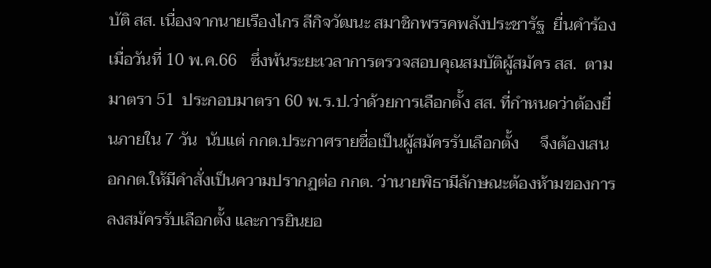บัติ สส. เนื่องจากนายเรืองไกร ลีกิจวัฒนะ สมาชิกพรรคพลังประชารัฐ  ยื่นคำร้องเมื่อวันที่ 10 พ.ค.66   ซึ่งพ้นระยะเวลาการตรวจสอบคุณสมบัติผู้สมัคร สส.  ตามมาตรา 51  ประกอบมาตรา 60 พ.ร.ป.ว่าด้วยการเลือกตั้ง สส. ที่กำหนดว่าต้องยื่นภายใน 7 วัน  นับแต่ กกต.ประกาศรายชื่อเป็นผู้สมัครรับเลือกตั้ง     จึงต้องเสนอกกต.ให้มีคำสั่งเป็นความปรากฏต่อ กกต. ว่านายพิธามีลักษณะต้องห้ามของการลงสมัครรับเลือกตั้ง และการยินยอ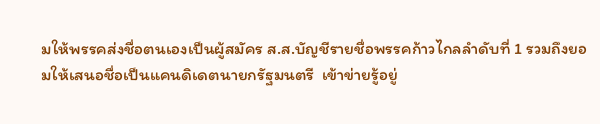มให้พรรคส่งชื่อตนเองเป็นผู้สมัคร ส.ส.บัญชีรายชื่อพรรคก้าวไกลลำดับที่ 1 รวมถึงยอมให้เสนอชื่อเป็นแคนดิเดตนายกรัฐมนตรี  เข้าข่ายรู้อยู่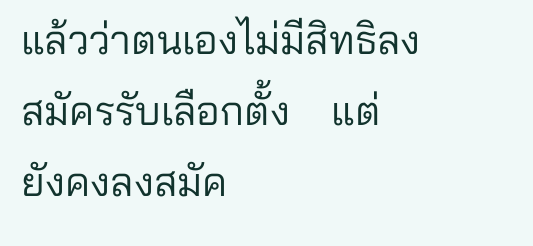แล้วว่าตนเองไม่มีสิทธิลงสมัครรับเลือกตั้ง    แต่ยังคงลงสมัค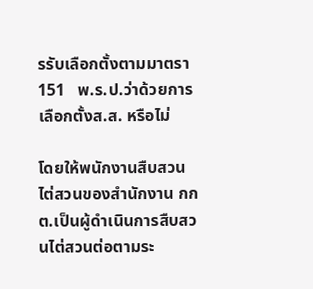รรับเลือกตั้งตามมาตรา 151   พ.ร.ป.ว่าด้วยการเลือกตั้งส.ส. หรือไม่

โดยให้พนักงานสืบสวนไต่สวนของสำนักงาน กกต.เป็นผู้ดำเนินการสืบสวนไต่สวนต่อตามระ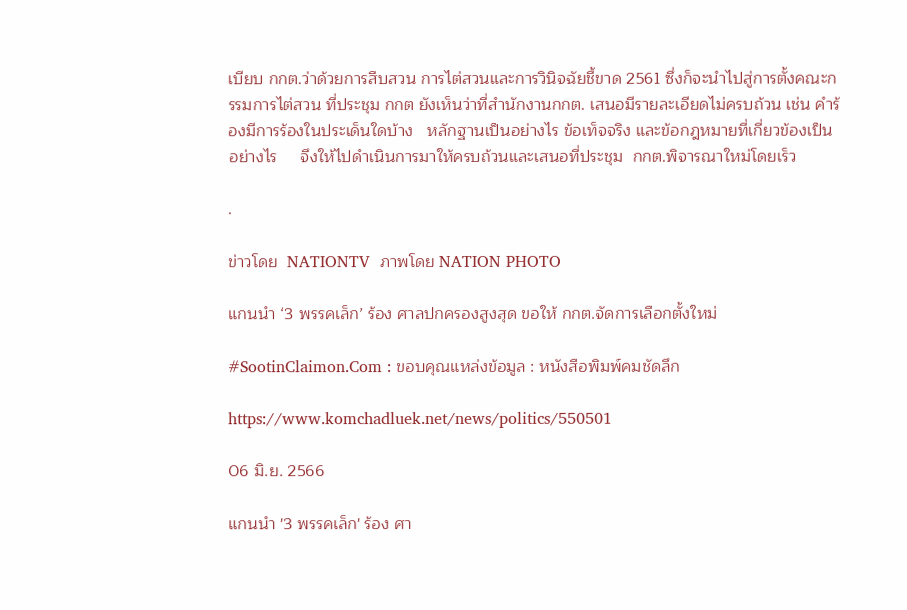เบียบ กกต.ว่าด้วยการสืบสวน การไต่สวนและการวินิจฉัยชี้ขาด 2561 ซึ่งก็จะนำไปสู่การตั้งคณะกรรมการไต่สวน ที่ประชุม กกต ยังเห็นว่าที่สำนักงานกกต. เสนอมีรายละเอียดไม่ครบถ้วน เช่น คำร้องมีการร้องในประเด็นใดบ้าง   หลักฐานเป็นอย่างไร ข้อเท็จจริง และข้อกฎหมายที่เกี่ยวข้องเป็นอย่างไร     จึงให้ไปดำเนินการมาให้ครบถ้วนและเสนอที่ประชุม  กกต.พิจารณาใหม่โดยเร็ว

.

ข่าวโดย  NATIONTV  ภาพโดย NATION PHOTO

แกนนำ ‘3 พรรคเล็ก’ ร้อง ศาลปกครองสูงสุด ขอให้ กกต.จัดการเลือกตั้งใหม่

#SootinClaimon.Com : ขอบคุณแหล่งข้อมูล : หนังสือพิมพ์คมชัดลึก

https://www.komchadluek.net/news/politics/550501

06 มิ.ย. 2566

แกนนำ '3 พรรคเล็ก' ร้อง ศา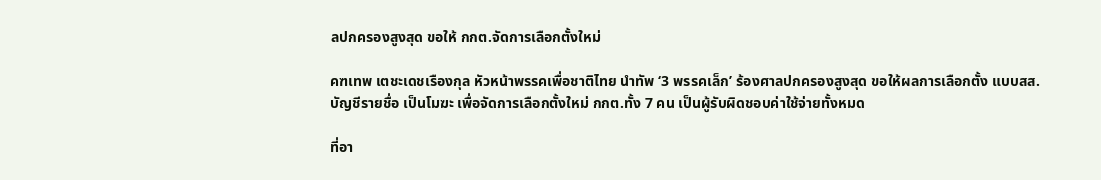ลปกครองสูงสุด ขอให้ กกต.จัดการเลือกตั้งใหม่

คฑเทพ เตชะเดชเรืองกุล หัวหน้าพรรคเพื่อชาติไทย นำทัพ ‘3 พรรคเล็ก’ ร้องศาลปกครองสูงสุด ขอให้ผลการเลือกตั้ง แบบสส.บัญชีรายชื่อ เป็นโมฆะ เพื่อจัดการเลือกตั้งใหม่ กกต.ทั้ง 7 คน เป็นผู้รับผิดชอบค่าใช้จ่ายทั้งหมด

ที่อา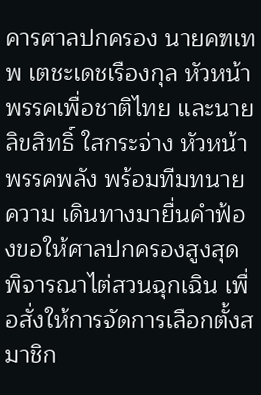คารศาลปกครอง นายคฑเทพ เตชะเดชเรืองกุล หัวหน้าพรรคเพื่อชาติไทย และนายลิขสิทธิ์ ใสกระจ่าง หัวหน้าพรรคพลัง พร้อมทีมทนายความ เดินทางมายื่นคำฟ้องขอให้ศาลปกครองสูงสุดพิจารณาไต่สวนฉุกเฉิน เพื่อสั่งให้การจัดการเลือกตั้งสมาชิก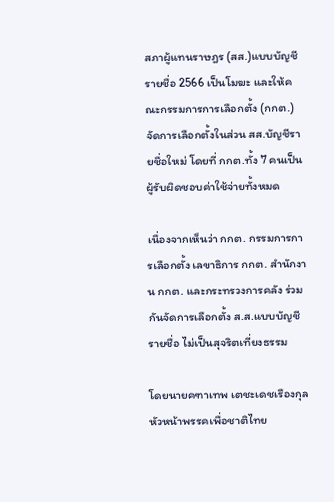สภาผู้แทนราษฎร (สส.)แบบบัญชีรายชื่อ 2566 เป็นโมฆะ และให้คณะกรรมการการเลือกตั้ง (กกต.) จัดการเลือกตั้งในส่วน สส.บัญชีรายชื่อใหม่ โดยที่ กกต.ทั้ง 7 คนเป็นผู้รับผิดชอบค่าใช้จ่ายทั้งหมด

เนื่องจากเห็นว่า กกต. กรรมการการเลือกตั้ง เลขาธิการ กกต. สำนักงาน กกต. และกระทรวงการคลัง ร่วมกันจัดการเลือกตั้ง ส.ส.แบบบัญชีรายชื่อ ไม่เป็นสุจริตเที่ยงธรรม

โดยนายคฑาเทพ เตชะเดชเรืองกุล หัวหน้าพรรคเพื่อชาติไทย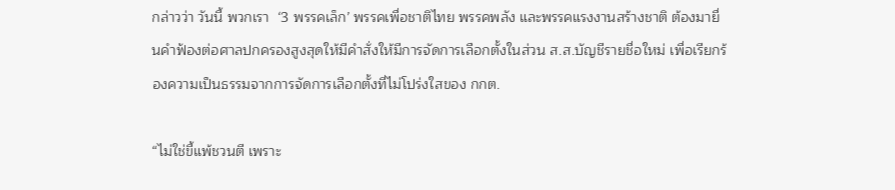กล่าวว่า วันนี้ พวกเรา  ‘3 พรรคเล็ก’ พรรคเพื่อชาติไทย พรรคพลัง และพรรคแรงงานสร้างชาติ ต้องมายื่นคำฟ้องต่อศาลปกครองสูงสุดให้มีคำสั่งให้มีการจัดการเลือกตั้งในส่วน ส.ส.บัญชีรายชื่อใหม่ เพื่อเรียกร้องความเป็นธรรมจากการจัดการเลือกตั้งที่ไม่โปร่งใสของ กกต.

“ไม่ใช่ขี้แพ้ชวนตี เพราะ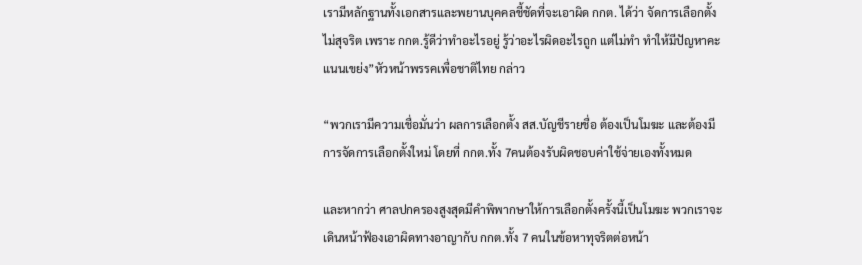เรามีหลักฐานทั้งเอกสารและพยานบุคคลชี้ชัดที่จะเอาผิด กกต. ได้ว่า จัดการเลือกตั้งไม่สุจริต เพราะ กกต.รู้ดีว่าทำอะไรอยู่ รู้ว่าอะไรผิดอะไรถูก แต่ไม่ทำ ทำให้มีปัญหาคะแนนเขย่ง”หัวหน้าพรรคเพื่อชาติไทย กล่าว

“พวกเรามีความเชื่อมั่นว่า ผลการเลือกตั้ง สส.บัญชีรายชื่อ ต้องเป็นโมฆะ และต้องมีการจัดการเลือกตั้งใหม่ โดยที่ กกต.ทั้ง 7คนต้องรับผิดชอบค่าใช้จ่ายเองทั้งหมด

และหากว่า ศาลปกครองสูงสุดมีคำพิพากษาให้การเลือกตั้งครั้งนี้เป็นโมฆะ พวกเราจะเดินหน้าฟ้องเอาผิดทางอาญากับ กกต.ทั้ง 7 คนในข้อหาทุจริตต่อหน้า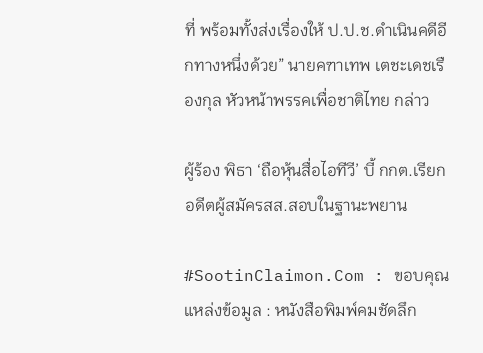ที่ พร้อมทั้งส่งเรื่องให้ ป.ป.ช.ดำเนินคดีอีกทางหนึ่งด้วย” นายคฑาเทพ เตชะเดชเรืองกุล หัวหน้าพรรคเพื่อชาติไทย กล่าว

ผู้ร้อง พิธา ‘ถือหุ้นสื่อไอทีวี’ บี้ กกต.เรียกอดีตผู้สมัครสส.สอบในฐานะพยาน

#SootinClaimon.Com : ขอบคุณแหล่งข้อมูล : หนังสือพิมพ์คมชัดลึก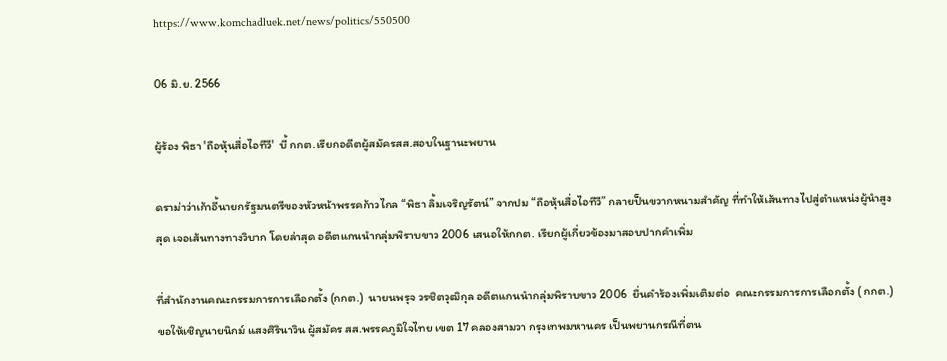https://www.komchadluek.net/news/politics/550500

06 มิ.ย. 2566

ผู้ร้อง พิธา 'ถือหุ้นสื่อไอทีวี'  บี้ กกต.เรียกอดีตผู้สมัครสส.สอบในฐานะพยาน

ดราม่าว่าเก้าอี้นายกรัฐมนตรีของหัวหน้าพรรคก้าวไกล “พิธา ลิ้มเจริญรัตน์” จากปม “ถือหุ้นสื่อไอทีวี” กลายป็นขวากหนามสำคัญ ที่ทำให้เส้นทางไปสู่ตำแหน่งผู้นำสูงสุด เจอเส้นทางทางวิบาก โดยล่าสุด อดีตแกนนำกลุ่มพิราบขาว 2006 เสนอให้กกต. เรียกผู้เกี่ยวข้องมาสอบปากคำเพิ่ม

ที่สำนักงานคณะกรรมการการเลือกตั้ง (กกต.)  นายนพรุจ วรชิตวุฒิกุล อดีตแกนนำกลุ่มพิราบขาว 2006  ยื่นคำร้องเพิ่มเติมต่อ  คณะกรรมการการเลือกตั้ง ( กกต.) ขอให้เชิญนายนิกม์ แสงศิรินาวิน ผู้สมัคร สส.พรรคภูมิใจไทย เขต 17 คลองสามวา กรุงเทพมหานคร เป็นพยานกรณีที่ตน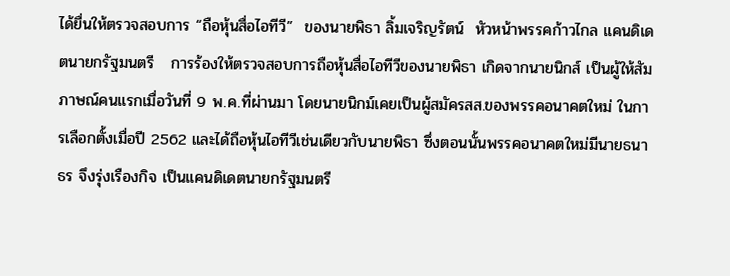ได้ยื่นให้ตรวจสอบการ “ถือหุ้นสื่อไอทีวี”  ของนายพิธา ลิ้มเจริญรัตน์  หัวหน้าพรรคก้าวไกล แคนดิเดตนายกรัฐมนตรี   การร้องให้ตรวจสอบการถือหุ้นสื่อไอทีวีของนายพิธา เกิดจากนายนิกส์ เป็นผู้ให้สัมภาษณ์คนแรกเมื่อวันที่ 9 พ.ค.ที่ผ่านมา โดยนายนิกม์เคยเป็นผู้สมัครสส.ของพรรคอนาคตใหม่ ในการเลือกตั้งเมื่อปี 2562 และได้ถือหุ้นไอทีวีเช่นเดียวกับนายพิธา ซึ่งตอนนั้นพรรคอนาคตใหม่มีนายธนาธร จึงรุ่งเรืองกิจ เป็นแคนดิเดตนายกรัฐมนตรี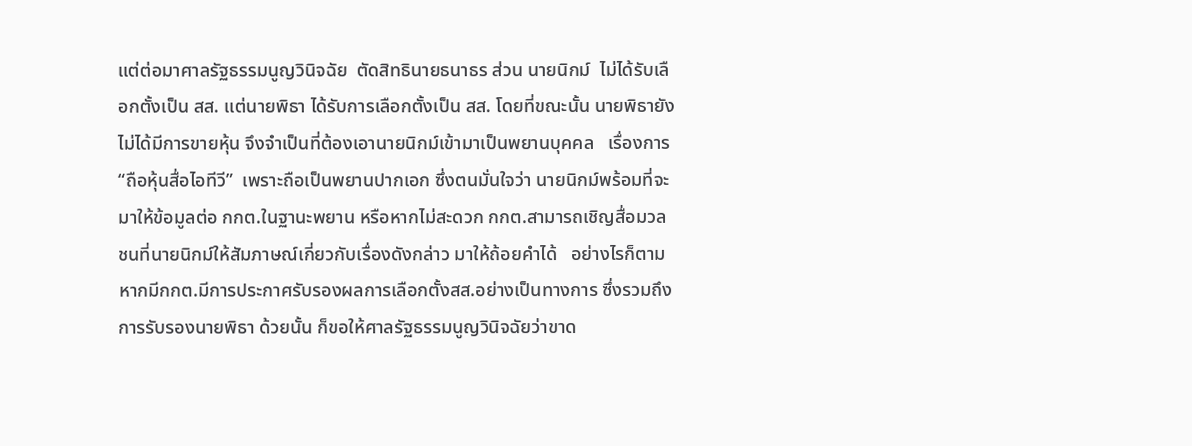แต่ต่อมาศาลรัฐธรรมนูญวินิจฉัย  ตัดสิทธินายธนาธร ส่วน นายนิกม์  ไม่ได้รับเลือกตั้งเป็น สส. แต่นายพิธา ได้รับการเลือกตั้งเป็น สส. โดยที่ขณะนั้น นายพิธายังไม่ได้มีการขายหุ้น จึงจำเป็นที่ต้องเอานายนิกม์เข้ามาเป็นพยานบุคคล   เรื่องการ   “ถือหุ้นสื่อไอทีวี”  เพราะถือเป็นพยานปากเอก ซึ่งตนมั่นใจว่า นายนิกม์พร้อมที่จะมาให้ข้อมูลต่อ กกต.ในฐานะพยาน หรือหากไม่สะดวก กกต.สามารถเชิญสื่อมวลชนที่นายนิกม์ให้สัมภาษณ์เกี่ยวกับเรื่องดังกล่าว มาให้ถ้อยคำได้   อย่างไรก็ตาม หากมีกกต.มีการประกาศรับรองผลการเลือกตั้งสส.อย่างเป็นทางการ ซึ่งรวมถึงการรับรองนายพิธา ด้วยนั้น ก็ขอให้ศาลรัฐธรรมนูญวินิจฉัยว่าขาด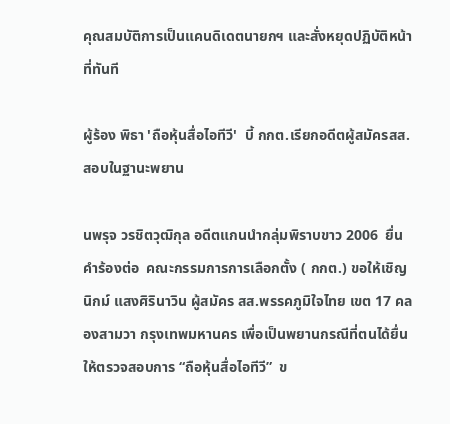คุณสมบัติการเป็นแคนดิเดตนายกฯ และสั่งหยุดปฏิบัติหน้าที่ทันที

ผู้ร้อง พิธา 'ถือหุ้นสื่อไอทีวี'  บี้ กกต.เรียกอดีตผู้สมัครสส.สอบในฐานะพยาน

นพรุจ วรชิตวุฒิกุล อดีตแกนนำกลุ่มพิราบขาว 2006  ยื่นคำร้องต่อ  คณะกรรมการการเลือกตั้ง ( กกต.) ขอให้เชิญ นิกม์ แสงศิรินาวิน ผู้สมัคร สส.พรรคภูมิใจไทย เขต 17 คลองสามวา กรุงเทพมหานคร เพื่อเป็นพยานกรณีที่ตนได้ยื่นให้ตรวจสอบการ “ถือหุ้นสื่อไอทีวี”  ข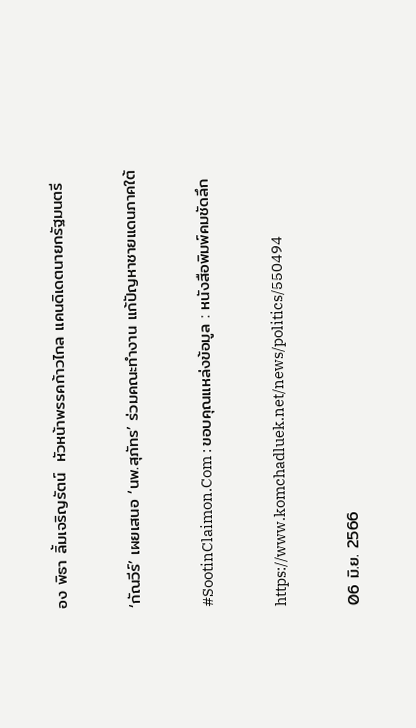อง พิธา ลิ้มเจริญรัตน์  หัวหน้าพรรคก้าวไกล แคนดิเดตนายกรัฐมนตรี

‘กัณวีร์’ เผยเสนอ ‘นพ.สุภัทร’ ร่วมคณะทำงาน แก้ปัญหาชายแดนภาคใต้

#SootinClaimon.Com : ขอบคุณแหล่งข้อมูล : หนังสือพิมพ์คมชัดลึก

https://www.komchadluek.net/news/politics/550494

06 มิ.ย. 2566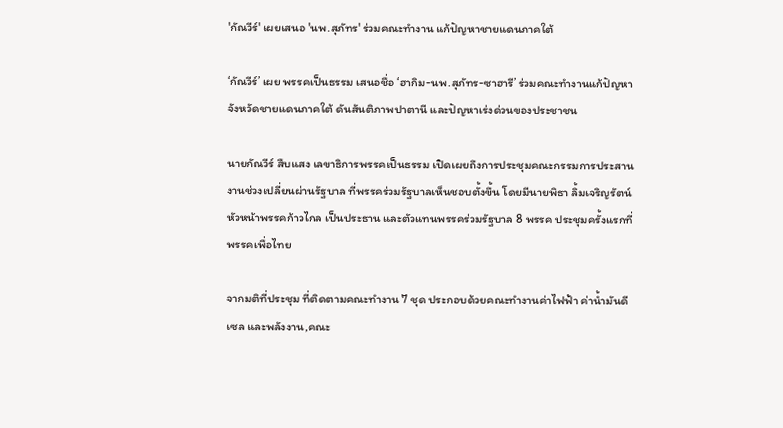'กัณวีร์' เผยเสนอ 'นพ.สุภัทร' ร่วมคณะทำงาน แก้ปัญหาชายแดนภาคใต้

‘กัณวีร์’ เผย พรรคเป็นธรรม เสนอชื่อ ‘ฮากิม-นพ.สุภัทร-ซาฮารี’ ร่วมคณะทำงานแก้ปัญหาจังหวัดชายแดนภาคใต้ ดันสันติภาพปาตานี และปัญหาเร่งด่วนของประชาชน

นายกัณวีร์ สืบแสง เลขาธิการพรรคเป็นธรรม เปิดเผยถึงการประชุมคณะกรรมการประสานงานช่วงเปลี่ยนผ่านรัฐบาล ที่พรรคร่วมรัฐบาลเห็นชอบตั้งขึ้น โดยมีนายพิธา ลิ้มเจริญรัตน์ หัวหน้าพรรคก้าวไกล เป็นประธาน และตัวแทนพรรคร่วมรัฐบาล 8 พรรค ประชุมครั้งแรกที่พรรคเพื่อไทย

จากมติที่ประชุม ที่ติดตามคณะทำงาน 7 ชุด ประกอบด้วยคณะทำงานค่าไฟฟ้า ค่าน้ำมันดีเซล และพลังงาน,คณะ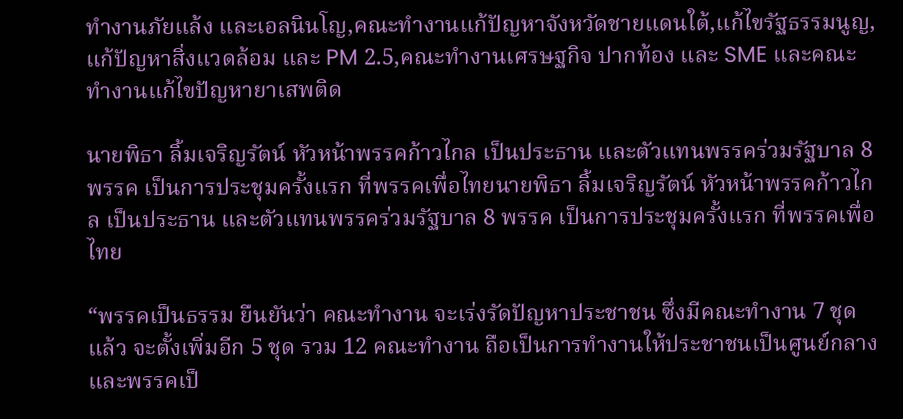ทำงานภัยแล้ง และเอลนินโญ,คณะทำงานแก้ปัญหาจังหวัดชายแดนใต้,แก้ไขรัฐธรรมนูญ,แก้ปัญหาสิ่งแวดล้อม และ PM 2.5,คณะทำงานเศรษฐกิจ ปากท้อง และ SME และคณะทำงานแก้ไขปัญหายาเสพติด

นายพิธา ลิ้มเจริญรัตน์ หัวหน้าพรรคก้าวไกล เป็นประธาน และตัวแทนพรรคร่วมรัฐบาล 8 พรรค เป็นการประชุมครั้งแรก ที่พรรคเพื่อไทยนายพิธา ลิ้มเจริญรัตน์ หัวหน้าพรรคก้าวไกล เป็นประธาน และตัวแทนพรรคร่วมรัฐบาล 8 พรรค เป็นการประชุมครั้งแรก ที่พรรคเพื่อไทย

“พรรคเป็นธรรม ยืนยันว่า คณะทำงาน จะเร่งรัดปัญหาประชาชน ซึ่งมีคณะทำงาน 7 ชุดแล้ว จะตั้งเพิ่มอีก 5 ชุด รวม 12 คณะทำงาน ถือเป็นการทำงานให้ประชาชนเป็นศูนย์กลาง และพรรคเป็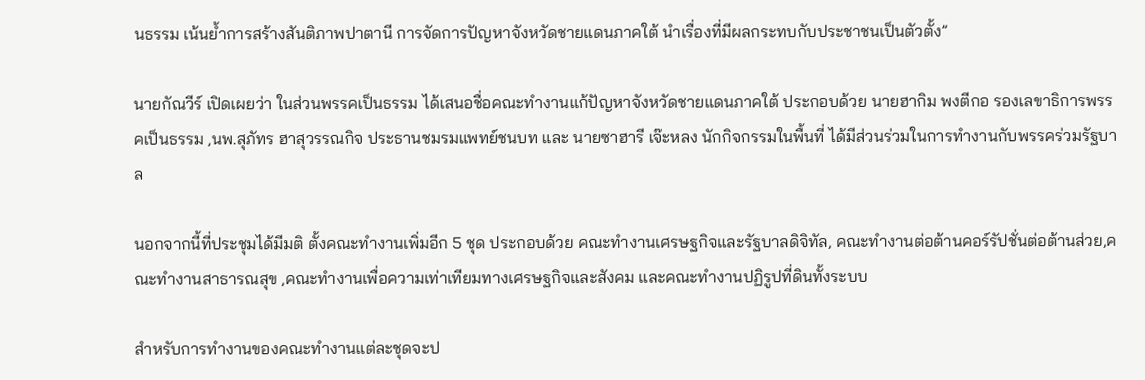นธรรม เน้นย้ำการสร้างสันติภาพปาตานี การจัดการปัญหาจังหวัดชายแดนภาคใต้ นำเรื่องที่มีผลกระทบกับประชาชนเป็นตัวตั้ง”

นายกัณวีร์ เปิดเผยว่า ในส่วนพรรคเป็นธรรม ได้เสนอชื่อคณะทำงานแก้ปัญหาจังหวัดชายแดนภาคใต้ ประกอบด้วย นายฮากิม พงตีกอ รองเลขาธิการพรรคเป็นธรรม ,นพ.สุภัทร ฮาสุวรรณกิจ ประธานชมรมแพทย์ชนบท และ นายซาฮารี เจ๊ะหลง นักกิจกรรมในพื้นที่ ได้มีส่วนร่วมในการทำงานกับพรรคร่วมรัฐบาล

นอกจากนี้ที่ประชุมได้มีมติ ตั้งคณะทำงานเพิ่มอีก 5 ชุด ประกอบด้วย คณะทำงานเศรษฐกิจและรัฐบาลดิจิทัล, คณะทำงานต่อต้านคอร์รัปชั่นต่อต้านส่วย,คณะทำงานสาธารณสุข ,คณะทำงานเพื่อความเท่าเทียมทางเศรษฐกิจและสังคม และคณะทำงานปฏิรูปที่ดินทั้งระบบ

สำหรับการทำงานของคณะทำงานแต่ละชุดจะป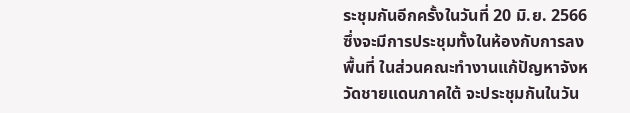ระชุมกันอีกครั้งในวันที่ 20 มิ.ย. 2566  ซึ่งจะมีการประชุมทั้งในห้องกับการลงพื้นที่ ในส่วนคณะทำงานแก้ปัญหาจังหวัดชายแดนภาคใต้ จะประชุมกันในวัน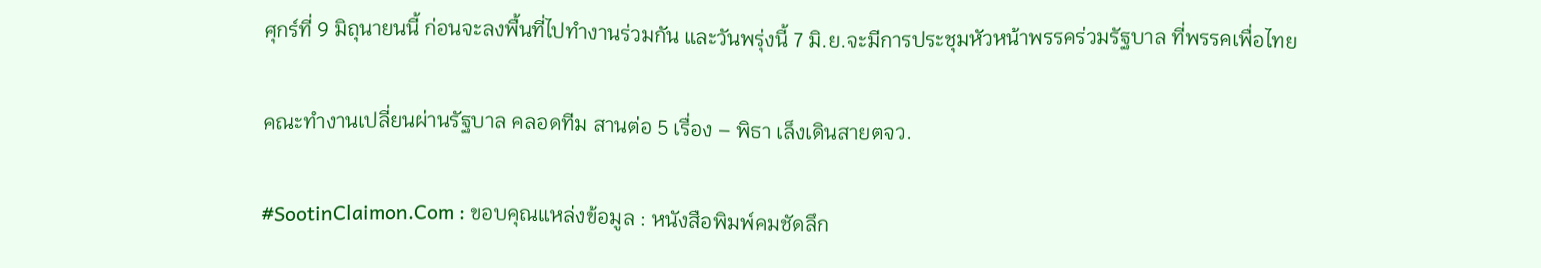ศุกร์ที่ 9 มิถุนายนนี้ ก่อนจะลงพื้นที่ไปทำงานร่วมกัน และวันพรุ่งนี้ 7 มิ.ย.จะมีการประชุมหัวหน้าพรรคร่วมรัฐบาล ที่พรรคเพื่อไทย

คณะทำงานเปลี่ยนผ่านรัฐบาล คลอดทีม สานต่อ 5 เรื่อง – พิธา เล็งเดินสายตจว.

#SootinClaimon.Com : ขอบคุณแหล่งข้อมูล : หนังสือพิมพ์คมชัดลึก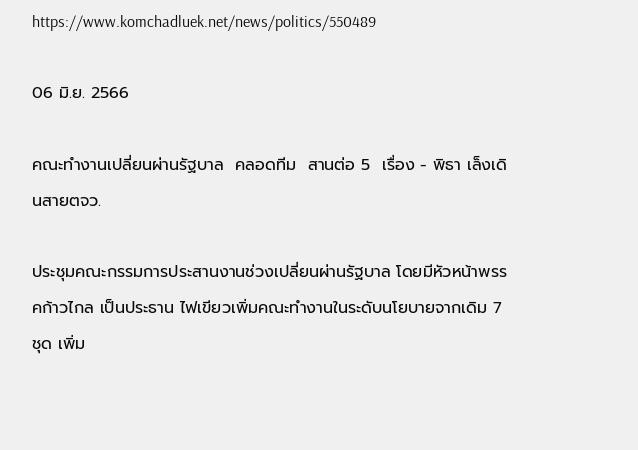https://www.komchadluek.net/news/politics/550489

06 มิ.ย. 2566

คณะทำงานเปลี่ยนผ่านรัฐบาล  คลอดทีม  สานต่อ 5  เรื่อง - พิธา เล็งเดินสายตจว.

ประชุมคณะกรรมการประสานงานช่วงเปลี่ยนผ่านรัฐบาล โดยมีหัวหน้าพรรคก้าวไกล เป็นประธาน ไฟเขียวเพิ่มคณะทำงานในระดับนโยบายจากเดิม 7 ชุด เพิ่ม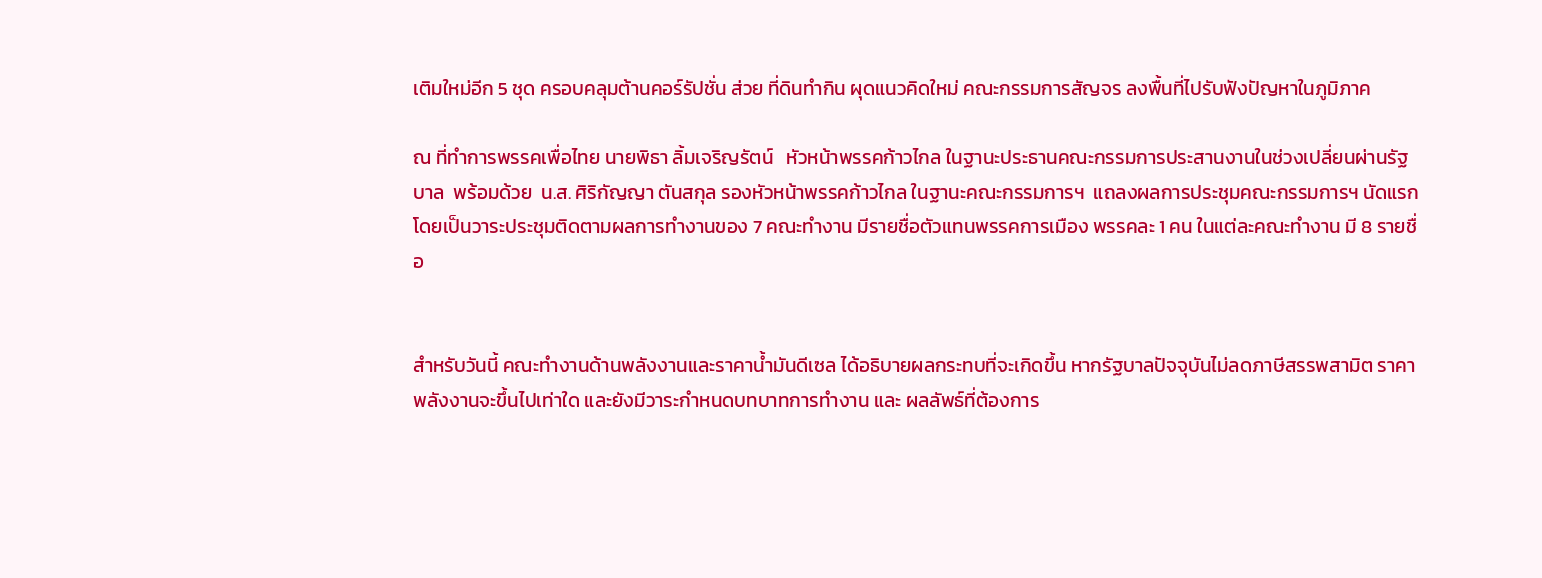เติมใหม่อีก 5 ชุด ครอบคลุมต้านคอร์รัปชั่น ส่วย ที่ดินทำกิน ผุดแนวคิดใหม่ คณะกรรมการสัญจร ลงพื้นที่ไปรับฟังปัญหาในภูมิภาค

ณ ที่ทำการพรรคเพื่อไทย นายพิธา ลิ้มเจริญรัตน์   หัวหน้าพรรคก้าวไกล ในฐานะประธานคณะกรรมการประสานงานในช่วงเปลี่ยนผ่านรัฐบาล  พร้อมด้วย  น.ส. ศิริกัญญา ตันสกุล รองหัวหน้าพรรคก้าวไกล ในฐานะคณะกรรมการฯ  แถลงผลการประชุมคณะกรรมการฯ นัดแรก โดยเป็นวาระประชุมติดตามผลการทำงานของ 7 คณะทำงาน มีรายชื่อตัวแทนพรรคการเมือง พรรคละ 1 คน ในแต่ละคณะทำงาน มี 8 รายชื่อ


สำหรับวันนี้ คณะทำงานด้านพลังงานและราคาน้ำมันดีเซล ได้อธิบายผลกระทบที่จะเกิดขึ้น หากรัฐบาลปัจจุบันไม่ลดภาษีสรรพสามิต ราคาพลังงานจะขึ้นไปเท่าใด และยังมีวาระกำหนดบทบาทการทำงาน และ ผลลัพธ์ที่ต้องการ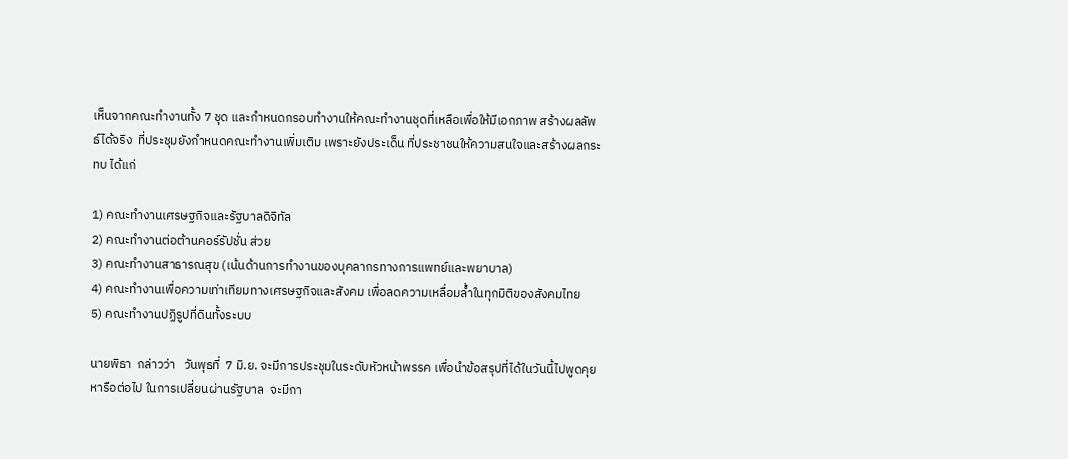เห็นจากคณะทำงานทั้ง 7 ชุด และกำหนดกรอบทำงานให้คณะทำงานชุดที่เหลือเพื่อให้มีเอกภาพ สร้างผลลัพธ์ได้จริง  ที่ประชุมยังกำหนดคณะทำงานเพิ่มเติม เพราะยังประเด็น ที่ประชาชนให้ความสนใจและสร้างผลกระทบ ได้แก่

1) คณะทำงานเศรษฐกิจและรัฐบาลดิจิทัล
2) คณะทำงานต่อต้านคอร์รัปชั่น ส่วย
3) คณะทำงานสาธารณสุข (เน้นด้านการทำงานของบุคลากรทางการแพทย์และพยาบาล)
4) คณะทำงานเพื่อความเท่าเทียมทางเศรษฐกิจและสังคม เพื่อลดความเหลื่อมล้ำในทุกมิติของสังคมไทย
5) คณะทำงานปฏิรูปที่ดินทั้งระบบ

นายพิธา  กล่าวว่า   วันพุธที่  7 มิ.ย. จะมีการประชุมในระดับหัวหน้าพรรค เพื่อนำข้อสรุปที่ได้ในวันนี้ไปพูดคุยหารือต่อไป ในการเปลี่ยนผ่านรัฐบาล  จะมีกา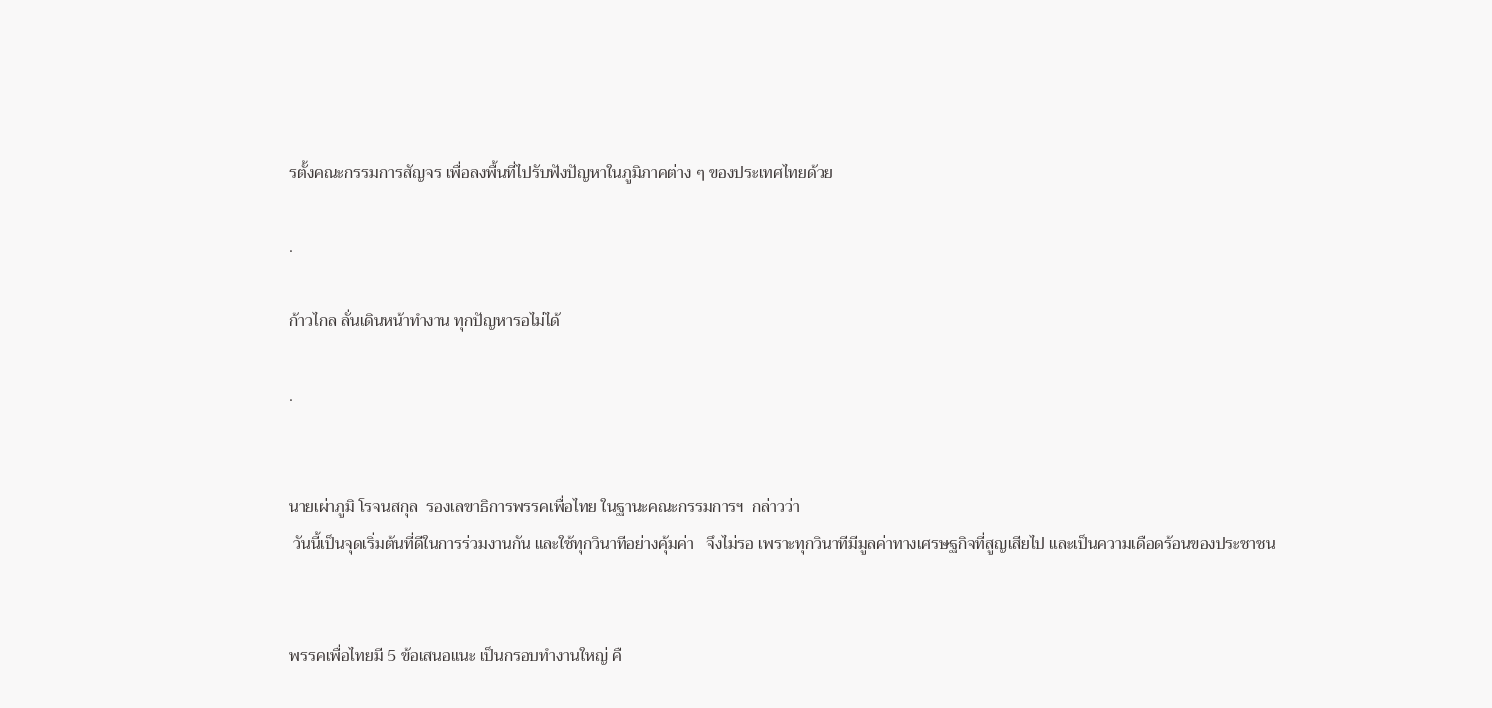รตั้งคณะกรรมการสัญจร เพื่อลงพื้นที่ไปรับฟังปัญหาในภูมิภาคต่าง ๆ ของประเทศไทยด้วย

.

ก้าวไกล ลั่นเดินหน้าทำงาน ทุกปัญหารอไม่ได้

.


นายเผ่าภูมิ โรจนสกุล  รองเลขาธิการพรรคเพื่อไทย ในฐานะคณะกรรมการฯ  กล่าวว่า
 วันนี้เป็นจุดเริ่มต้นที่ดีในการร่วมงานกัน และใช้ทุกวินาทีอย่างคุ้มค่า   จึงไม่รอ เพราะทุกวินาทีมีมูลค่าทางเศรษฐกิจที่สูญเสียไป และเป็นความเดือดร้อนของประชาชน


พรรคเพื่อไทยมี 5 ข้อเสนอแนะ เป็นกรอบทำงานใหญ่ คื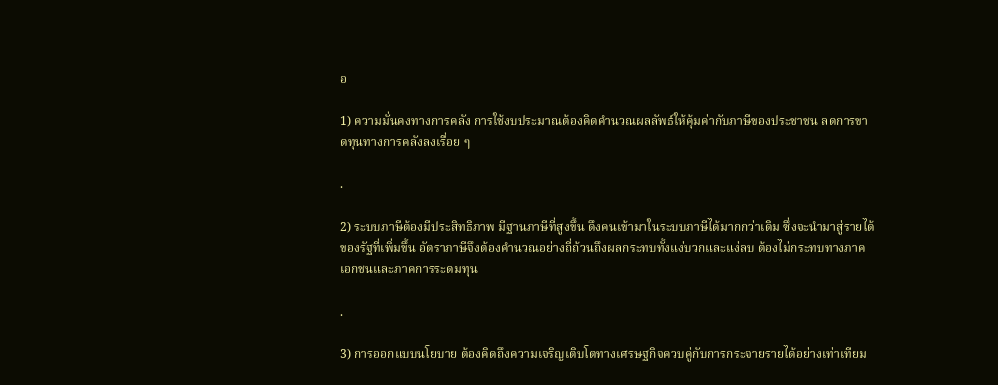อ

1) ความมั่นคงทางการคลัง การใช้งบประมาณต้องคิดคำนวณผลลัพธ์ให้คุ้มค่ากับภาษีของประชาชน ลดการขาดทุนทางการคลังลงเรื่อย ๆ

.

2) ระบบภาษีต้องมีประสิทธิภาพ มีฐานภาษีที่สูงขึ้น ดึงคนเข้ามาในระบบภาษีได้มากกว่าเดิม ซึ่งจะนำมาสู่รายได้ของรัฐที่เพิ่มขึ้น อัตราภาษีจึงต้องคำนวณอย่างถี่ถ้วนถึงผลกระทบทั้งแง่บวกและแง่ลบ ต้องไม่กระทบทางภาคเอกชนและภาคการระดมทุน

.

3) การออกแบบนโยบาย ต้องคิดถึงความเจริญเติบโตทางเศรษฐกิจควบคู่กับการกระจายรายได้อย่างเท่าเทียม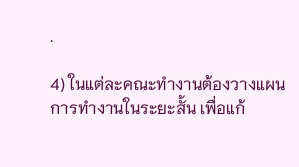.

4) ในแต่ละคณะทำงานต้องวางแผนการทำงานในระยะสั้น เพื่อแก้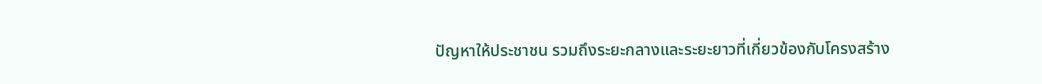ปัญหาให้ประชาชน รวมถึงระยะกลางและระยะยาวที่เกี่ยวข้องกับโครงสร้าง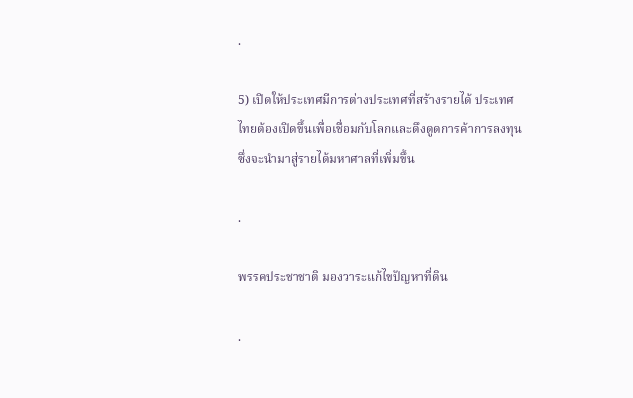.

5) เปิดให้ประเทศมีการต่างประเทศที่สร้างรายได้ ประเทศไทยต้องเปิดขึ้นเพื่อเชื่อมกับโลกและดึงดูดการค้าการลงทุนซึ่งจะนำมาสู่รายได้มหาศาลที่เพิ่มขึ้น

.

พรรคประชาชาติ มองวาระแก้ไขปัญหาที่ดิน

.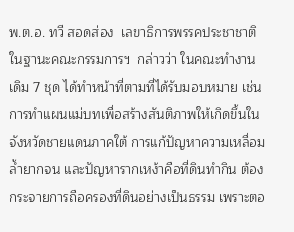พ.ต.อ. ทวี สอดส่อง  เลขาธิการพรรคประชาชาติ ในฐานะคณะกรรมการฯ  กล่าวว่า ในคณะทำงานเดิม 7 ชุด ได้ทำหน้าที่ตามที่ได้รับมอบหมาย เช่น การทำแผนแม่บทเพื่อสร้างสันติภาพให้เกิดขึ้นในจังหวัดชายแดนภาคใต้ การแก้ปัญหาความเหลื่อมล้ำยากจน และปัญหารากเหง้าคือที่ดินทำกิน ต้องกระจายการถือครองที่ดินอย่างเป็นธรรม เพราะตอ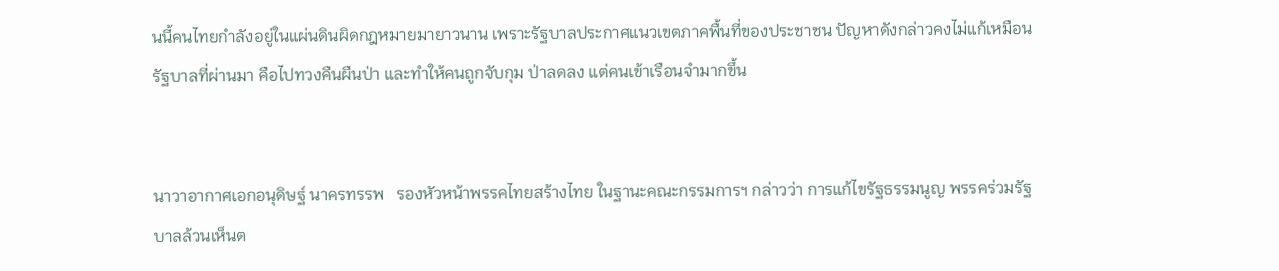นนี้คนไทยกำลังอยู่ในแผ่นดินผิดกฎหมายมายาวนาน เพราะรัฐบาลประกาศแนวเขตภาคพื้นที่ของประชาชน ปัญหาดังกล่าวคงไม่แก้เหมือนรัฐบาลที่ผ่านมา คือไปทวงคืนผืนป่า และทำให้คนถูกจับกุม ป่าลดลง แต่คนเข้าเรือนจำมากขึ้น


นาวาอากาศเอกอนุดิษฐ์ นาครทรรพ   รองหัวหน้าพรรคไทยสร้างไทย ในฐานะคณะกรรมการฯ กล่าวว่า การแก้ไขรัฐธรรมนูญ พรรคร่วมรัฐบาลล้วนเห็นต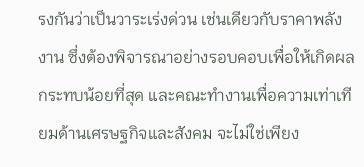รงกันว่าเป็นวาระเร่งด่วน เช่นเดียวกับราคาพลังงาน ซึ่งต้องพิจารณาอย่างรอบคอบเพื่อให้เกิดผลกระทบน้อยที่สุด และคณะทำงานเพื่อความเท่าเทียมด้านเศรษฐกิจและสังคม จะไม่ใช่เพียง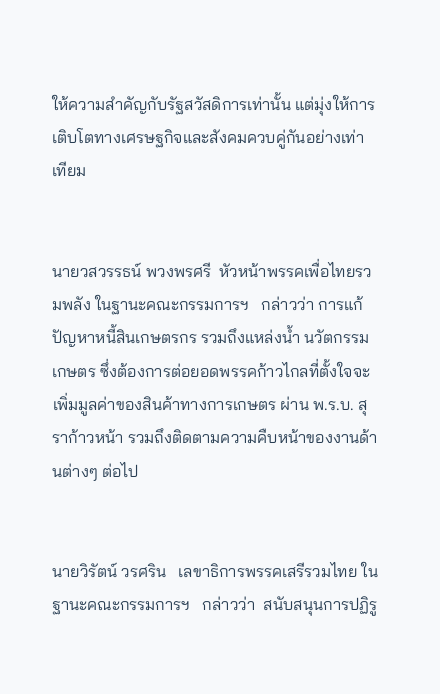ให้ความสำคัญกับรัฐสวัสดิการเท่านั้น แต่มุ่งให้การเติบโตทางเศรษฐกิจและสังคมควบคู่กันอย่างเท่าเทียม


นายวสวรรธน์ พวงพรศรี  หัวหน้าพรรคเพื่อไทยรวมพลัง ในฐานะคณะกรรมการฯ   กล่าวว่า การแก้ปัญหาหนี้สินเกษตรกร รวมถึงแหล่งน้ำ นวัตกรรมเกษตร ซึ่งต้องการต่อยอดพรรคก้าวไกลที่ตั้งใจจะเพิ่มมูลค่าของสินค้าทางการเกษตร ผ่าน พ.ร.บ. สุราก้าวหน้า รวมถึงติดตามความคืบหน้าของงานด้านต่างๆ ต่อไป


นายวิรัตน์ วรศริน   เลขาธิการพรรคเสรีรวมไทย ในฐานะคณะกรรมการฯ   กล่าวว่า  สนับสนุนการปฏิรู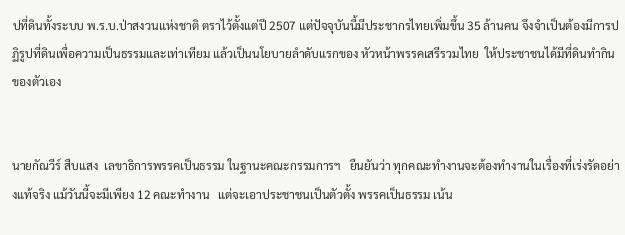ปที่ดินทั้งระบบ พ.ร.บ.ป่าสงวนแห่งชาติ ตราไว้ตั้งแต่ปี 2507 แต่ปัจจุบันนี้มีประชากรไทยเพิ่มขึ้น 35 ล้านคน จึงจำเป็นต้องมีการปฏิรูปที่ดินเพื่อความเป็นธรรมและเท่าเทียม แล้วเป็นนโยบายลำดับแรกของ หัวหน้าพรรคเสรีรวมไทย  ให้ประชาชนได้มีที่ดินทำกินของตัวเอง


นายกัณวีร์ สืบแสง  เลขาธิการพรรคเป็นธรรม ในฐานะคณะกรรมการฯ   ยืนยันว่า ทุกคณะทำงานจะต้องทำงานในเรื่องที่เร่งรัดอย่างแท้จริง แม้วันนี้จะมีเพียง 12 คณะทำงาน   แต่จะเอาประชาชนเป็นตัวตั้ง พรรคเป็นธรรม เน้น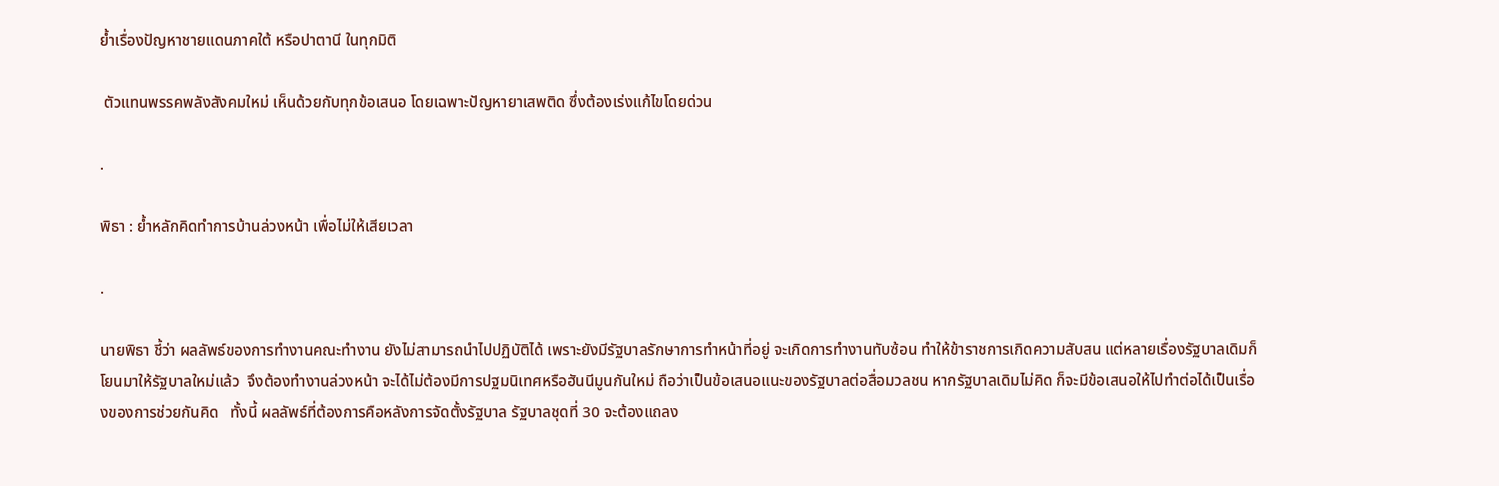ย้ำเรื่องปัญหาชายแดนภาคใต้ หรือปาตานี ในทุกมิติ

 ตัวแทนพรรคพลังสังคมใหม่ เห็นด้วยกับทุกข้อเสนอ โดยเฉพาะปัญหายาเสพติด ซึ่งต้องเร่งแก้ไขโดยด่วน

.

พิธา : ย้ำหลักคิดทำการบ้านล่วงหน้า เพื่อไม่ให้เสียเวลา

.

นายพิธา ชี้ว่า ผลลัพธ์ของการทำงานคณะทำงาน ยังไม่สามารถนำไปปฏิบัติได้ เพราะยังมีรัฐบาลรักษาการทำหน้าที่อยู่ จะเกิดการทำงานทับซ้อน ทำให้ข้าราชการเกิดความสับสน แต่หลายเรื่องรัฐบาลเดิมก็โยนมาให้รัฐบาลใหม่แล้ว  จึงต้องทำงานล่วงหน้า จะได้ไม่ต้องมีการปฐมนิเทศหรือฮันนีมูนกันใหม่ ถือว่าเป็นข้อเสนอแนะของรัฐบาลต่อสื่อมวลชน หากรัฐบาลเดิมไม่คิด ก็จะมีข้อเสนอให้ไปทำต่อได้เป็นเรื่องของการช่วยกันคิด   ทั้งนี้ ผลลัพธ์ที่ต้องการคือหลังการจัดตั้งรัฐบาล รัฐบาลชุดที่ 30 จะต้องแถลง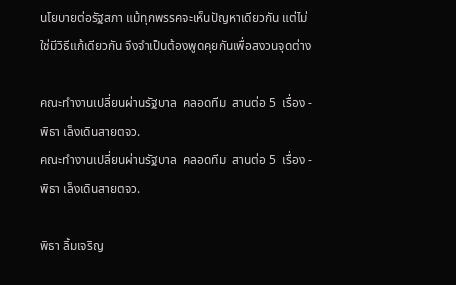นโยบายต่อรัฐสภา แม้ทุกพรรคจะเห็นปัญหาเดียวกัน แต่ไม่ใช่มีวิธีแก้เดียวกัน จึงจำเป็นต้องพูดคุยกันเพื่อสงวนจุดต่าง

คณะทำงานเปลี่ยนผ่านรัฐบาล  คลอดทีม  สานต่อ 5  เรื่อง - พิธา เล็งเดินสายตจว.
คณะทำงานเปลี่ยนผ่านรัฐบาล  คลอดทีม  สานต่อ 5  เรื่อง - พิธา เล็งเดินสายตจว.

พิธา ลิ้มเจริญ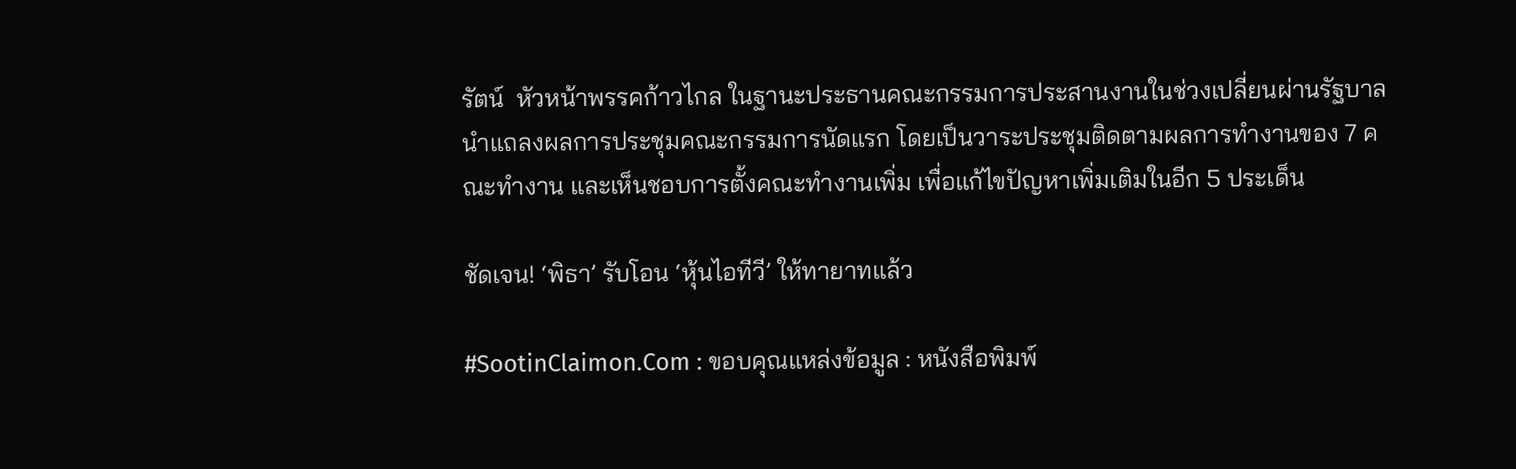รัตน์  หัวหน้าพรรคก้าวไกล ในฐานะประธานคณะกรรมการประสานงานในช่วงเปลี่ยนผ่านรัฐบาล นำแถลงผลการประชุมคณะกรรมการนัดแรก โดยเป็นวาระประชุมติดตามผลการทำงานของ 7 คณะทำงาน และเห็นชอบการตั้งคณะทำงานเพิ่ม เพื่อแก้ไขปัญหาเพิ่มเติมในอีก 5 ประเด็น

ชัดเจน! ‘พิธา’ รับโอน ‘หุ้นไอทีวี’ ให้ทายาทแล้ว

#SootinClaimon.Com : ขอบคุณแหล่งข้อมูล : หนังสือพิมพ์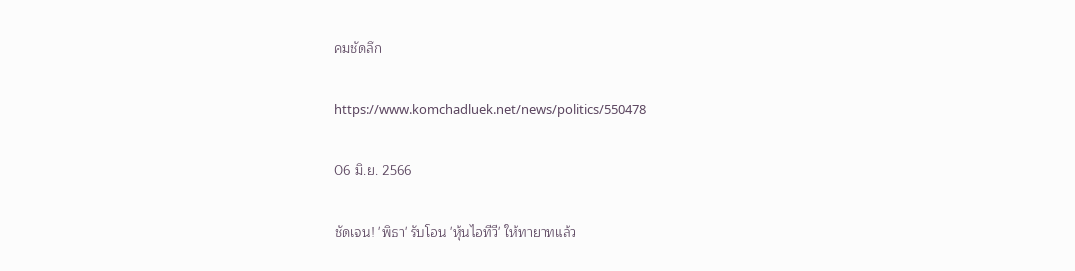คมชัดลึก

https://www.komchadluek.net/news/politics/550478

06 มิ.ย. 2566

ชัดเจน! 'พิธา' รับโอน 'หุ้นไอทีวี' ให้ทายาทแล้ว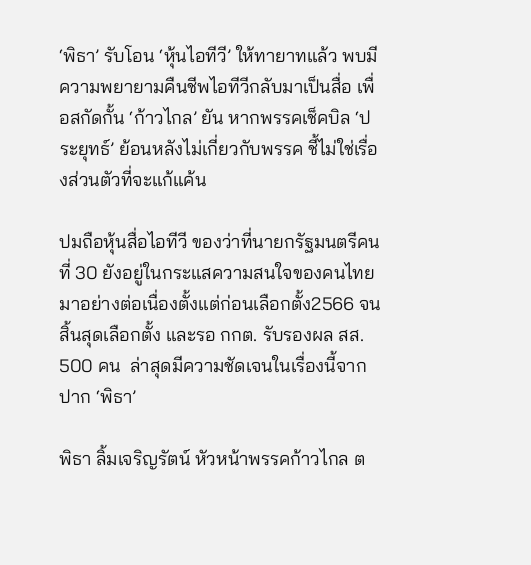‘พิธา’ รับโอน ‘หุ้นไอทีวี’ ให้ทายาทแล้ว พบมีความพยายามคืนชีพไอทีวีกลับมาเป็นสื่อ เพื่อสกัดกั้น ‘ก้าวไกล’ ยัน หากพรรคเช็คบิล ‘ประยุทธ์’ ย้อนหลังไม่เกี่ยวกับพรรค ชี้ไม่ใช่เรื่องส่วนตัวที่จะแก้แค้น

ปมถือหุ้นสื่อไอทีวี ของว่าที่นายกรัฐมนตรีคนที่ 30 ยังอยู่ในกระแสความสนใจของคนไทย มาอย่างต่อเนื่องตั้งแต่ก่อนเลือกตั้ง2566 จนสิ้นสุดเลือกตั้ง และรอ กกต. รับรองผล สส. 500 คน  ล่าสุดมีความชัดเจนในเรื่องนี้จากปาก ‘พิธา’

พิธา ลิ้มเจริญรัตน์ หัวหน้าพรรคก้าวไกล ต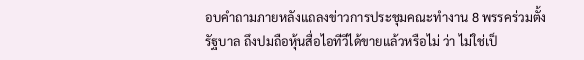อบคำถามภายหลังแถลงข่าวการประชุมคณะทำงาน 8 พรรคร่วมตั้งรัฐบาล ถึงปมถือหุ้นสื่อไอทีวีได้ขายแล้วหรือไม่ ว่า ไม่ใช่เป็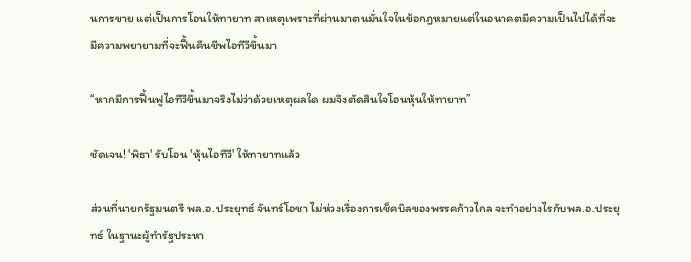นการขาย แต่เป็นการโอนให้ทายาท สาเหตุเพราะที่ผ่านมาตนมั่นใจในข้อกฎหมายแต่ในอนาคตมีความเป็นไปได้ที่จะมีความพยายามที่จะฟื้นคืนชีพไอทีวีขึ้นมา

“หากมีการฟื้นฟูไอทีวีขึ้นมาจริงไม่ว่าด้วยเหตุผลใด ผมจึงตัดสินใจโอนหุ้นให้ทายาท”

ชัดเจน! 'พิธา' รับโอน 'หุ้นไอทีวี' ให้ทายาทแล้ว

ส่วนที่นายกรัฐมนตรี พล.อ.ประยุทธ์ จันทร์โอชา ไม่ห่วงเรื่องการเช็คบิลของพรรคก้าวไกล จะทำอย่างไรกับพล.อ.ประยุทธ์ ในฐานะผู้ทำรัฐประหา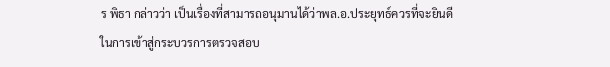ร พิธา กล่าวว่า เป็นเรื่องที่สามารถอนุมานได้ว่าพล.อ.ประยุทธ์ควรที่จะยินดีในการเข้าสู่กระบวรการตรวจสอบ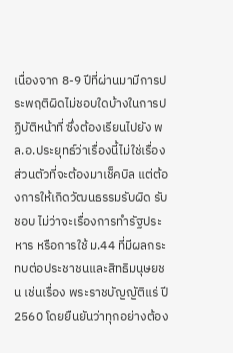เนื่องจาก 8-9 ปีที่ผ่านมามีการประพฤติผิดไม่ชอบใดบ้างในการปฏิบัติหน้าที่ ซึ่งต้องเรียนไปยัง พล.อ.ประยุทธ์ว่าเรื่องนี้ไม่ใช่เรื่องส่วนตัวที่จะต้องมาเช็คบิล แต่ต้องการให้เกิดวัฒนธรรมรับผิด รับชอบ ไม่ว่าจะเรื่องการทำรัฐประหาร หรือการใช้ ม.44 ที่มีผลกระทบต่อประชาชนและสิทธิมนุษยชน เช่นเรื่อง พระราชบัญญัติแร่ ปี2560 โดยยืนยันว่าทุกอย่างต้อง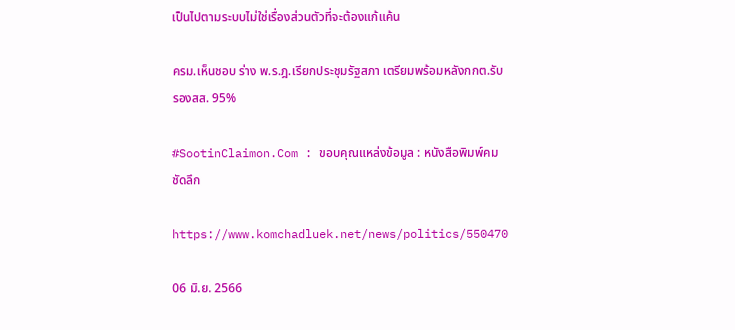เป็นไปตามระบบไม่ใช่เรื่องส่วนตัวที่จะต้องแก้แค้น

ครม.เห็นชอบ ร่าง พ.ร.ฎ.เรียกประชุมรัฐสภา เตรียมพร้อมหลังกกต.รับรองสส. 95%

#SootinClaimon.Com : ขอบคุณแหล่งข้อมูล : หนังสือพิมพ์คมชัดลึก

https://www.komchadluek.net/news/politics/550470

06 มิ.ย. 2566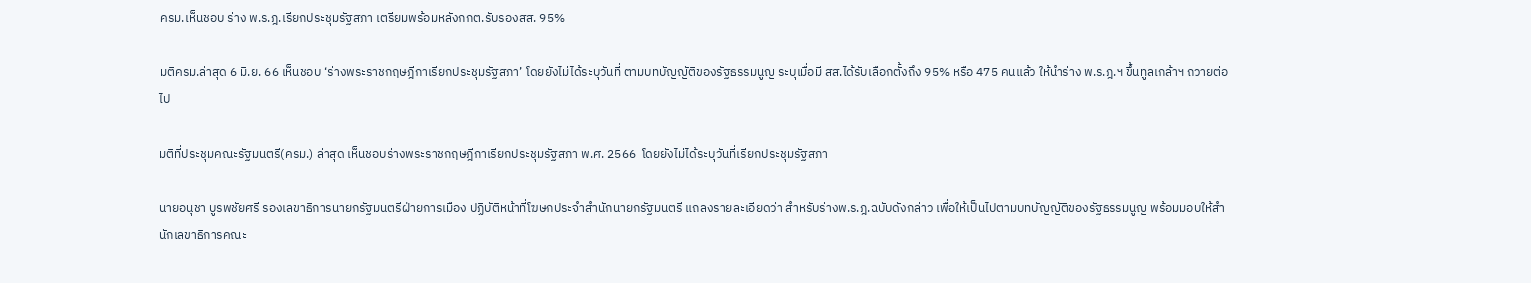ครม.เห็นชอบ ร่าง พ.ร.ฎ.เรียกประชุมรัฐสภา เตรียมพร้อมหลังกกต.รับรองสส. 95%

มติครม.ล่าสุด 6 มิ.ย. 66 เห็นชอบ ‘ร่างพระราชกฤษฎีกาเรียกประชุมรัฐสภา’ โดยยังไม่ได้ระบุวันที่ ตามบทบัญญัติของรัฐธรรมนูญ ระบุเมื่อมี สส.ได้รับเลือกตั้งถึง 95% หรือ 475 คนแล้ว ให้นําร่าง พ.ร.ฎ.ฯ ขึ้นทูลเกล้าฯ ถวายต่อไป

มติที่ประชุมคณะรัฐมนตรี(ครม.) ล่าสุด เห็นชอบร่างพระราชกฤษฎีกาเรียกประชุมรัฐสภา พ.ศ. 2566  โดยยังไม่ได้ระบุวันที่เรียกประชุมรัฐสภา

นายอนุชา บูรพชัยศรี รองเลขาธิการนายกรัฐมนตรีฝ่ายการเมือง ปฏิบัติหน้าที่โฆษกประจำสำนักนายกรัฐมนตรี แถลงรายละเอียดว่า สำหรับร่างพ.ร.ฎ.ฉบับดังกล่าว เพื่อให้เป็นไปตามบทบัญญัติของรัฐธรรมนูญ พร้อมมอบให้สำนักเลขาธิการคณะ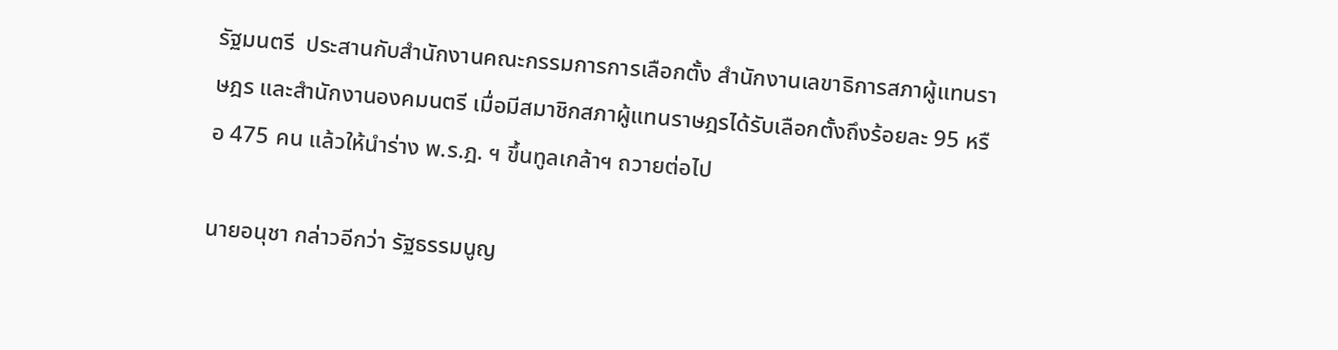รัฐมนตรี  ประสานกับสำนักงานคณะกรรมการการเลือกตั้ง สำนักงานเลขาธิการสภาผู้แทนราษฎร และสำนักงานองคมนตรี เมื่อมีสมาชิกสภาผู้แทนราษฎรได้รับเลือกตั้งถึงร้อยละ 95 หรือ 475 คน แล้วให้นําร่าง พ.ร.ฎ. ฯ ขึ้นทูลเกล้าฯ ถวายต่อไป

นายอนุชา กล่าวอีกว่า รัฐธรรมนูญ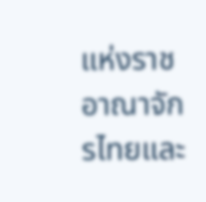แห่งราชอาณาจักรไทยและ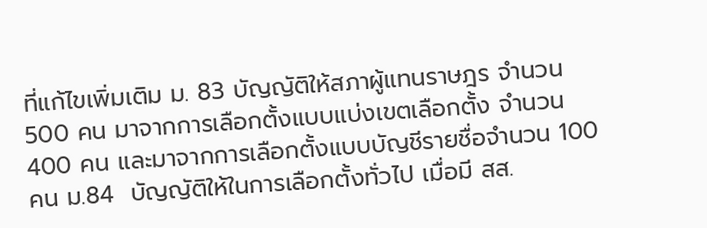ที่แก้ไขเพิ่มเติม ม. 83 บัญญัติให้สภาผู้แทนราษฎร จํานวน 500 คน มาจากการเลือกตั้งแบบแบ่งเขตเลือกตั้ง จํานวน 400 คน และมาจากการเลือกตั้งแบบบัญชีรายชื่อจํานวน 100  คน ม.84  บัญญัติให้ในการเลือกตั้งทั่วไป เมื่อมี สส.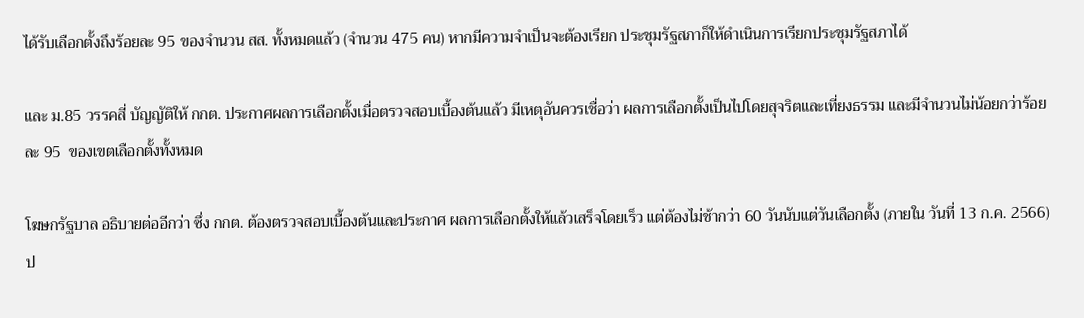ได้รับเลือกตั้งถึงร้อยละ 95 ของจํานวน สส. ทั้งหมดแล้ว (จํานวน 475 คน) หากมีความจําเป็นจะต้องเรียก ประชุมรัฐสภาก็ให้ดําเนินการเรียกประชุมรัฐสภาได้

และ ม.85 วรรคสี่ บัญญัติให้ กกต. ประกาศผลการเลือกตั้งเมื่อตรวจสอบเบื้องต้นแล้ว มีเหตุอันควรเชื่อว่า ผลการเลือกตั้งเป็นไปโดยสุจริตและเที่ยงธรรม และมีจํานวนไม่น้อยกว่าร้อยละ 95  ของเขตเลือกตั้งทั้งหมด

โฆษกรัฐบาล อธิบายต่ออีกว่า ซึ่ง กกต. ต้องตรวจสอบเบื้องต้นและประกาศ ผลการเลือกตั้งให้แล้วเสร็จโดยเร็ว แต่ต้องไม่ช้ากว่า 60 วันนับแต่วันเลือกตั้ง (ภายใน วันที่ 13 ก.ค. 2566) ป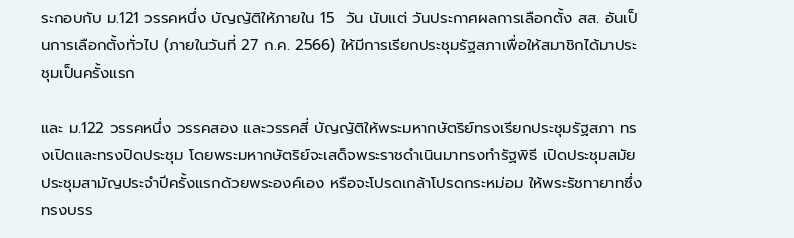ระกอบกับ ม.121 วรรคหนึ่ง บัญญัติให้ภายใน 15  วัน นับแต่ วันประกาศผลการเลือกตั้ง สส. อันเป็นการเลือกตั้งทั่วไป (ภายในวันที่ 27 ก.ค. 2566) ให้มีการเรียกประชุมรัฐสภาเพื่อให้สมาชิกได้มาประชุมเป็นครั้งแรก

และ ม.122 วรรคหนึ่ง วรรคสอง และวรรคสี่ บัญญัติให้พระมหากษัตริย์ทรงเรียกประชุมรัฐสภา ทรงเปิดและทรงปิดประชุม โดยพระมหากษัตริย์จะเสด็จพระราชดําเนินมาทรงทํารัฐพิธี เปิดประชุมสมัยประชุมสามัญประจําปีครั้งแรกด้วยพระองค์เอง หรือจะโปรดเกล้าโปรดกระหม่อม ให้พระรัชทายาทซึ่งทรงบรร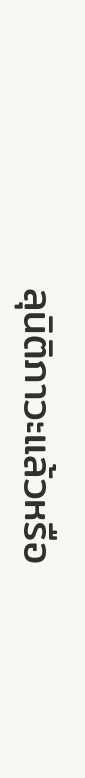ลุนิติภาวะแล้วหรือ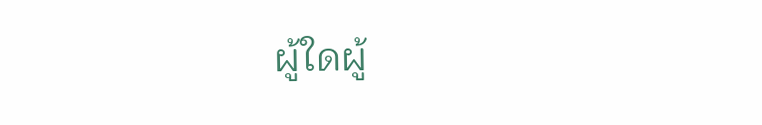ผู้ใดผู้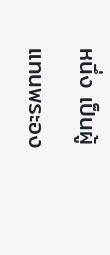หนึ่ง เป็นผู้แทนพระอง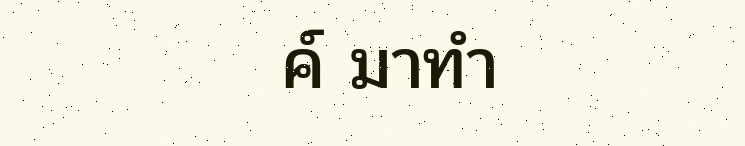ค์ มาทํา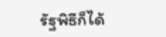รัฐพิธีก็ได้